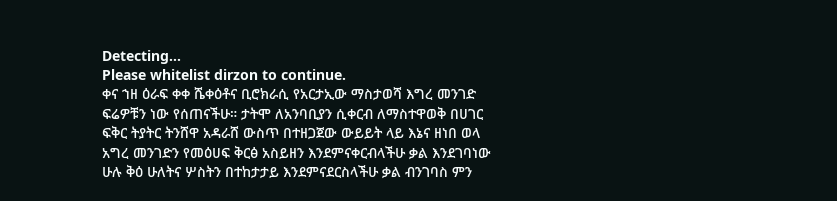Detecting...
Please whitelist dirzon to continue.
ቀና ኀዘ ዕራፍ ቀቀ ሼቀዕቶና ቢሮክራሲ የአርታኢው ማስታወሻ እግረ መንገድ ፍሬዎቹን ነው የሰጠናችሁ። ታትሞ ለአንባቢያን ሲቀርብ ለማስተዋወቅ በሀገር ፍቅር ትያትር ትንሸዋ አዳራሸ ውስጥ በተዘጋጀው ውይይት ላይ እኔና ዘነበ ወላ አግረ መንገድን የመዕሀፍ ቅርፅ አስይዘን እንደምናቀርብላችሁ ቃል እንደገባነው ሁሉ ቅዕ ሁለትና ሦስትን በተከታታይ እንደምናደርስላችሁ ቃል ብንገባስ ምን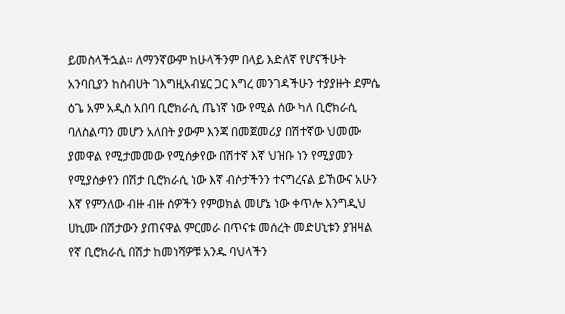ይመስላችኋል። ለማንኛውም ከሁላችንም በላይ እድለኛ የሆናችሁት አንባቢያን ከስብሀት ገእግዚአብሄር ጋር እግረ መንገዳችሁን ተያያዙት ደምሴ ዕጌ አም አዲስ አበባ ቢሮክራሲ ጤነኛ ነው የሚል ሰው ካለ ቢሮክራሲ ባለስልጣን መሆን አለበት ያውም እንጃ በመጀመሪያ በሽተኛው ህመሙ ያመዋል የሚታመመው የሚሰቃየው በሽተኛ እኛ ህዝቡ ነን የሚያመን የሚያሰቃየን በሽታ ቢሮክራሲ ነው እኛ ብሶታችንን ተናግረናል ይኸውና አሁን እኛ የምንለው ብዙ ብዙ ሰዎችን የምወክል መሆኔ ነው ቀጥሎ እንግዲህ ሀኪሙ በሽታውን ያጠናዋል ምርመራ በጥናቱ መሰረት መድሀኒቱን ያዝዛል የኛ ቢሮክራሲ በሽታ ከመነሻዎቹ አንዱ ባህላችን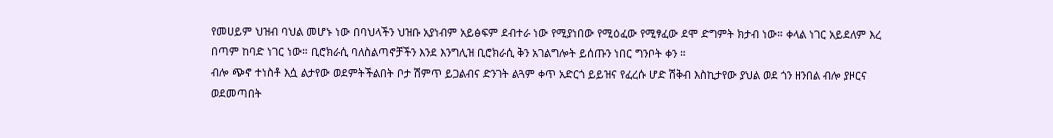የመሀይም ህዝብ ባህል መሆኑ ነው በባህላችን ህዝቡ አያነብም አይፅፍም ደብተራ ነው የሚያነበው የሚዕፈው የሚፃፈው ደሞ ድግምት ክታብ ነው። ቀላል ነገር አይደለም እረ በጣም ከባድ ነገር ነው። ቢሮክራሲ ባለስልጣኖቻችን እንደ እንግሊዝ ቢሮክራሲ ቅን አገልግሎት ይሰጡን ነበር ግንቦት ቀን ።
ብሎ ጭኖ ተነስቶ እሷ ልታየው ወደምትችልበት ቦታ ሽምጥ ይጋልብና ድንገት ልጓም ቀጥ አድርጎ ይይዝና የፈረሱ ሆድ ሽቅብ እስኪታየው ያህል ወደ ጎን ዘንበል ብሎ ያዞርና ወደመጣበት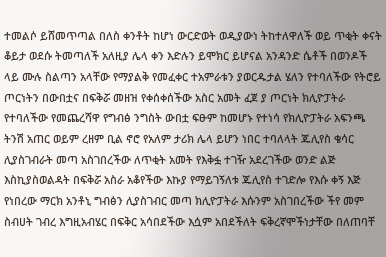ተመልሶ ይሸመጥጣል በለስ ቀንቶት ከሆነ ውርድወት ወዲያውነ ትከተለዋለች ወይ ጥቂት ቀናት ቆይታ ወደሱ ትመጣለች አለዚያ ሌላ ቀን እድሉን ይሞክር ይሆናል አንዳንድ ሴቶች በወንዶች ላይ ሙሉ ስልጣን አላቸው የማያልቅ የመፈቀር ተአምራቱን ያወርዱታል ሄለን የተባለችው የትሮይ ጦርነትን በውበቷና በፍቅሯ መዘዝ የቀሰቀሰችው አስር አመት ፈጀ ያ ጦርነት ክሊዮፓትራ የተባለችው የመጨረሻዋ የግብፅ ንግስት ውበቷ ፍፁም ከመሆኑ የተነሳ የክሊዮፓትራ አፍንጫ ትንሽ አጠር ወይም ረዘም ቢል ኖሮ የአለም ታሪክ ሌላ ይሆን ነበር ተባለላት ጁሊየስ ቄሳር ሊያስገብራት መጣ አስገበረችው ለጥቂት አመት የእቅፏ ተገዥ አደረገችው ወንድ ልጅ እስኪያስወልዳት በፍቅሯ አስራ አቆየችው እኩያ የማይገኝለቱ ጁሊየስ ተገድሎ የእሱ ቀኝ እጅ የነበረው ማርክ አንቶኒ ግብፅን ሊያስገብር መጣ ክሊዮፓትራ እሱንም አስገበረችው ችየ መም ስብሀት ገብረ እግዚአብሄር በፍቅር አሳበደችው እሷም አበደችለት ፍቅረኛሞችነታቸው በለጠባቸ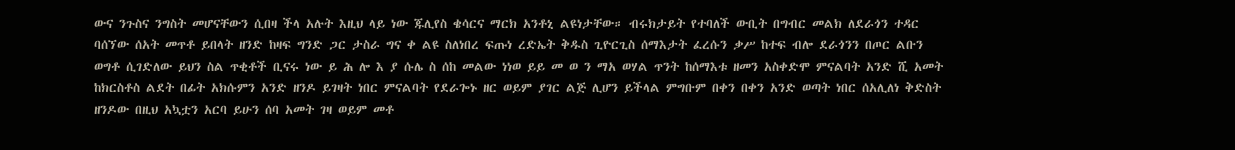ውና ንጉስና ንግስት መሆናቸውን ሲበዛ ችላ አሉት እዚህ ላይ ነው ጁሊየስ ቄሳርና ማርክ አንቶኒ ልዩነታቸው። ብሩክታይት የተባለች ውቢት በግብር መልክ ለደራጎን ተዳር ባሰኘው ሰአት መጥቶ ይበላት ዘንድ ከዛፍ ግንድ ጋር ታስራ ግና ቀ ልዩ ስለነበረ ፍጡነ ረድኤት ቅዱስ ጊዮርጊስ ሰማእታት ፈረሱን ቃሥ ከተፍ ብሎ ደራጎንን በጦር ልቡን ወግቶ ሲገድለው ይህን ስል ጥቂቶች ቢናሩ ነው ይ ሕ ሎ እ ያ ሱሌ ስ ሰከ መልው ነነወ ይይ መ ወ ን ማአ ወሃል ጥንት ከሰማእቱ ዘመን አስቀድሞ ምናልባት አንድ ሺ አመት ከክርስቶስ ልደት በፊት አክሱምን አንድ ዘንዶ ይገዛት ነበር ምናልባት የደራጐኑ ዘር ወይም ያገር ልጅ ሊሆን ይችላል ምግቡም በቀን በቀን አንድ ወጣት ነበር ሰአሊለነ ቅድስት ዘንዶው በዚህ አኳቷን አርባ ይሁን ሰባ አመት ገዛ ወይም መቶ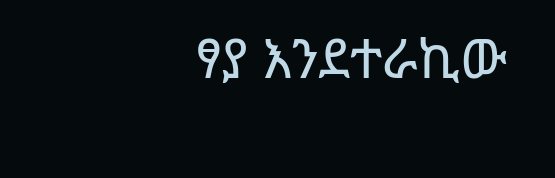ፃያ እንደተራኪው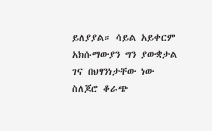ይለያያል። ሳይል አይቀርም አክሱማውያን ግን ያውቋታል ገና በህፃንነታቸው ነው ስለጆሮ ቆራጭ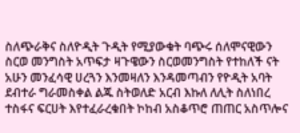ስለጭራቅና ስለዮዲት ጉዲት የሚያውቁት ባጭሩ ሰለሞናዊውን ስርወ መንግስት አጥፍታ ዛጉዌውን ስርወመንግስት የተከለች ናት አሁን መንፈሳዊ ሀረጓን እንመዛለን እንዳመጣብን የዮዲት አባት ደብተራ ግራመስቀል ልጁ ስትወለድ አርብ እኩለ ለሊት ስለነበረ ተስፋና ፍርሀት እየተፈራረቁበት ኮከብ አስቆጥሮ ጠጠር አስጥሎና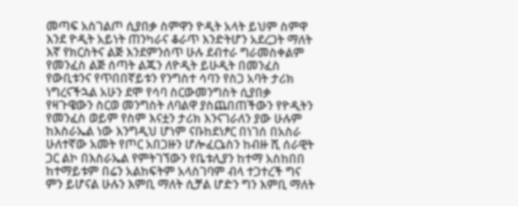መጣፍ አስገልጦ ሲያበቃ ስምዋን ዮዲት አላት ይህም ስምዋ እንደ ዮዲት አይነት ጠንካራና ቆራጥ እንድትሆን አደረጋት ማለት እኛ የክርስትና ልጅ እንደምንሰጥ ሁሉ ደብተራ ግራመስቀልም የመንፈስ ልጅ ሰጣት ልጁን ለዮዲት ይሁዲት በመንፈስ የውቢቱንና የጥበበኛይቱን የንግስተ ሳባን የስጋ አባት ታሪክ ነግረናችኋል አሁን ደሞ የሳባ ስርውመንግስት ሲያበቃ የዛጉዌውን ስርወ መንግስት ለባልዋ ያስጨበጠችውን የዮዲትን የመንፈስ ወይም የስም እናቷን ታሪክ እንናገራለን ያው ሁሉም ከእስራኤል ነው እንግዲህ ሆነም ናቡከደነፆር በነገሰ በአስራ ሁለተኛው አመት የጦር አበጋዙን ሆሎፈርኔስን ከብዙ ሺ ሰራዊት ጋር ልኮ በእስራኤል የምትገኘውን የቤቱሊያን ከተማ አስከበበ ከተማይቱም በሬን አልከፍትም አላስገባም ብላ ተጋተረች ግና ምን ይሆናል ሁሉን እምቢ ማለት ሲቻል ሆድን ግን እምቢ ማለት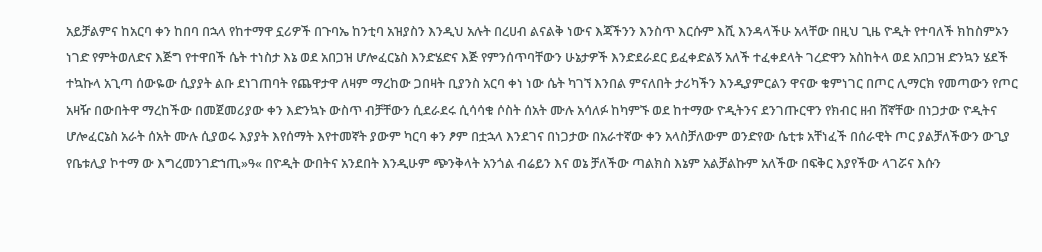አይቻልምና ከአርባ ቀን ከበባ በኋላ የከተማዋ ኗሪዎች በጉባኤ ከንቲባ አዝያስን እንዲህ አሉት በረሀብ ልናልቅ ነውና እጃችንን እንስጥ እርሱም እሺ እንዳላችሁ አላቸው በዚህ ጊዜ ዮዲት የተባለች ክከስምኦን ነገድ የምትወለድና እጅግ የተዋበች ሴት ተነስታ እኔ ወደ አበጋዝ ሆሎፈርኔስ እንድሄድና እጅ የምንሰጥባቸውን ሁኔታዎች እንድደራደር ይፈቀድልኝ አለች ተፈቀደላት ገረድዋን አስከትላ ወደ አበጋዝ ድንኳን ሄደች ተኳኩላ አጊጣ ሰውዬው ሲያያት ልቡ ደነገጠባት የጨዋታዋ ለዛም ማረከው ጋበዛት ቢያንስ አርባ ቀነ ነው ሴት ካገኘ እንበል ምናለበት ታሪካችን እንዲያምርልን ዋናው ቁምነገር በጦር ሊማርክ የመጣውን የጦር አዛዥ በውበትዋ ማረከችው በመጀመሪያው ቀን እድንኳኑ ውስጥ ብቻቸውን ሲደራደሩ ሲሳሳቁ ሶስት ሰአት ሙሉ አሳለፉ ከካምኙ ወደ ከተማው ዮዲትንና ደንገጡርዋን የክብር ዘብ ሸኛቸው በነጋታው ዮዲትና ሆሎፈርኔስ አራት ሰአት ሙሉ ሲያወሩ እያያት እየሰማት እየተመኛት ያውም ካርባ ቀን ፆም በቷኋላ እንደገና በነጋታው በአራተኛው ቀን አላስቻለውም ወንድየው ሴቲቱ አቸነፈች በሰራዊት ጦር ያልቻለችውን ውጊያ የቤቱሊያ ኮተማ ው እግረመንገድኀጢ»ዓ« በዮዲት ውበትና አንደበት እንዲሁም ጭንቅላት አንጎል ብሬይን እና ወኔ ቻለችው ጣልክስ እኔም አልቻልኩም አለችው በፍቅር እያየችው ላገሯና እሱን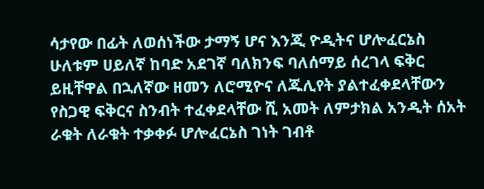ሳታየው በፊት ለወሰነችው ታማኝ ሆና እንጂ ዮዲትና ሆሎፈርኔስ ሁለቱም ሀይለኛ ከባድ አደገኛ ባለክንፍ ባለሰማይ ሰረገላ ፍቅር ይዚቸዋል በኋለኛው ዘመን ለሮሚዮና ለጁሊየት ያልተፈቀደላቸውን የስጋዊ ፍቅርና ስንብት ተፈቀደላቸው ሺ አመት ለምታክል አንዲት ሰአት ራቁት ለራቁት ተቃቀፉ ሆሎፈርኔስ ገነት ገብቶ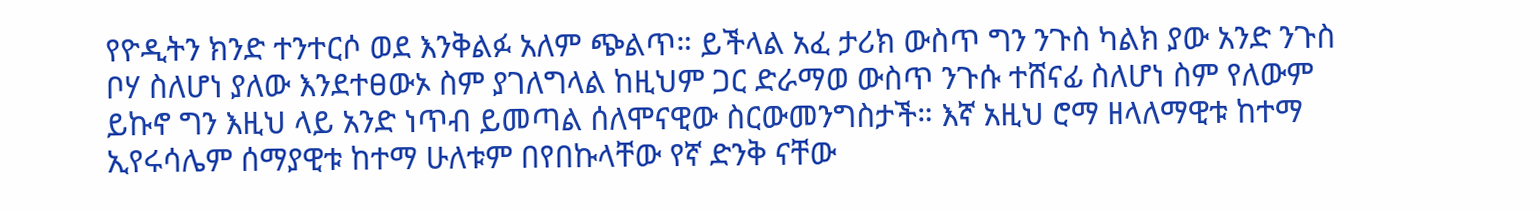የዮዲትን ክንድ ተንተርሶ ወደ እንቅልፉ አለም ጭልጥ። ይችላል አፈ ታሪክ ውስጥ ግን ንጉስ ካልክ ያው አንድ ንጉስ ቦሃ ስለሆነ ያለው እንደተፀውኦ ስም ያገለግላል ከዚህም ጋር ድራማወ ውስጥ ንጉሱ ተሸናፊ ስለሆነ ስም የለውም ይኩኖ ግን እዚህ ላይ አንድ ነጥብ ይመጣል ሰለሞናዊው ስርውመንግስታች። እኛ አዚህ ሮማ ዘላለማዊቱ ከተማ ኢየሩሳሌም ሰማያዊቱ ከተማ ሁለቱም በየበኩላቸው የኛ ድንቅ ናቸው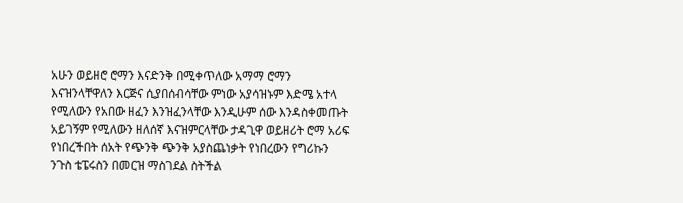አሁን ወይዘሮ ሮማን እናድንቅ በሚቀጥለው አማማ ሮማን እናዝንላቸዋለን እርጅና ሲያበሰብሳቸው ምነው አያሳዝኑም እድሜ አተላ የሚለውን የአበው ዘፈን እንዝፈንላቸው እንዲሁም ሰው እንዳስቀመጡት አይገኝም የሚለውን ዘለሰኛ እናዝምርላቸው ታዳጊዋ ወይዘሪት ሮማ አሪፍ የነበረችበት ሰአት የጭንቅ ጭንቅ አያስጨነቃት የነበረውን የግሪኩን ንጉስ ቴፔሩስን በመርዝ ማስገደል ስትችል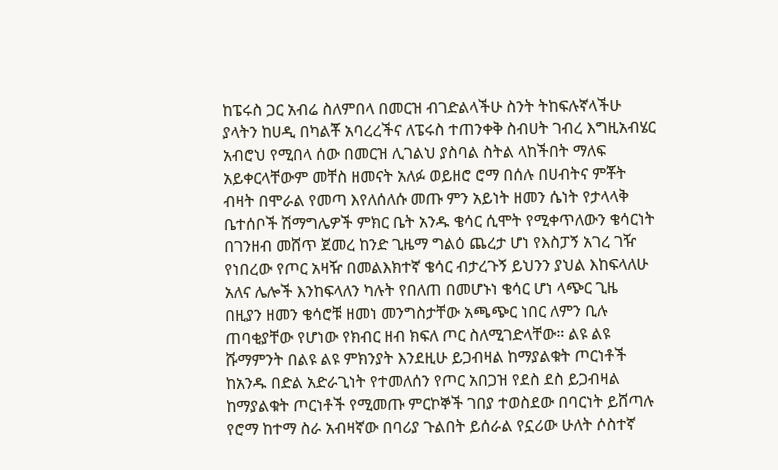ከፔሩስ ጋር አብሬ ስለምበላ በመርዝ ብገድልላችሁ ስንት ትከፍሉኛላችሁ ያላትን ከሀዲ በካልቾ አባረረችና ለፔሩስ ተጠንቀቅ ስብሀት ገብረ እግዚአብሄር አብሮህ የሚበላ ሰው በመርዝ ሊገልህ ያስባል ስትል ላከችበት ማለፍ አይቀርላቸውም መቸስ ዘመናት አለፉ ወይዘሮ ሮማ በሰሉ በሀብትና ምቾት ብዛት በሞራል የመጣ እየለሰለሱ መጡ ምን አይነት ዘመን ሴነት የታላላቅ ቤተሰቦች ሽማግሌዎች ምክር ቤት አንዱ ቄሳር ሲሞት የሚቀጥለውን ቄሳርነት በገንዘብ መሸጥ ጀመረ ከንድ ጊዜማ ግልዕ ጨረታ ሆነ የእስፓኝ አገረ ገዥ የነበረው የጦር አዛዥ በመልእክተኛ ቄሳር ብታረጉኝ ይህንን ያህል እከፍላለሁ አለና ሌሎች እንከፍላለን ካሉት የበለጠ በመሆኑነ ቄሳር ሆነ ላጭር ጊዜ በዚያን ዘመን ቄሳሮቹ ዘመነ መንግስታቸው አጫጭር ነበር ለምን ቢሉ ጠባቂያቸው የሆነው የክብር ዘብ ክፍለ ጦር ስለሚገድላቸው። ልዩ ልዩ ሹማምንት በልዩ ልዩ ምክንያት እንደዚሁ ይጋብዛል ከማያልቁት ጦርነቶች ከአንዱ በድል አድራጊነት የተመለሰን የጦር አበጋዝ የደስ ደስ ይጋብዛል ከማያልቁት ጦርነቶች የሚመጡ ምርኮኞች ገበያ ተወስደው በባርነት ይሸጣሉ የሮማ ከተማ ስራ አብዛኛው በባሪያ ጉልበት ይሰራል የኗሪው ሁለት ሶስተኛ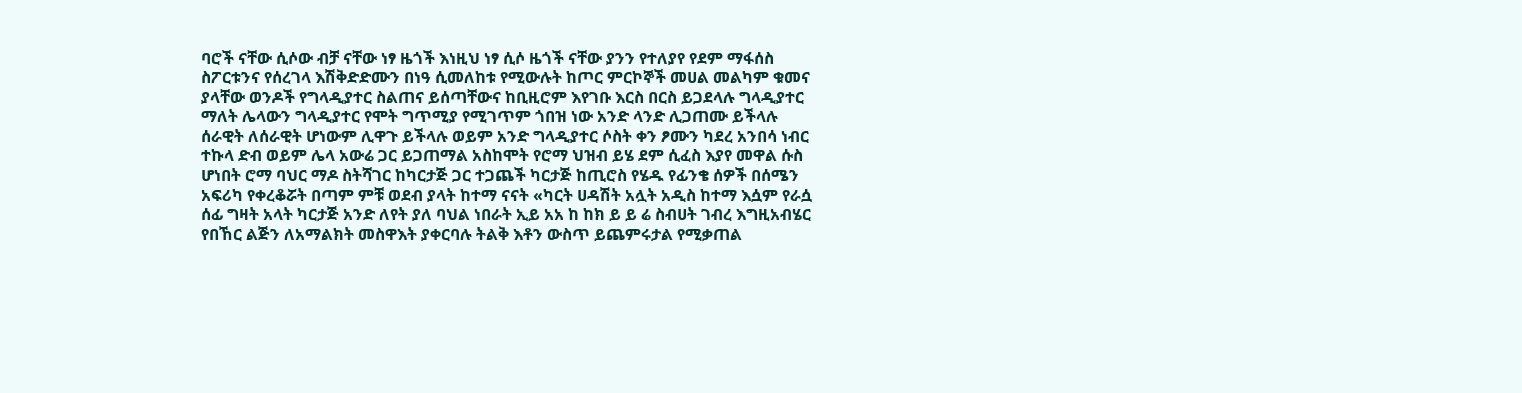ባሮች ናቸው ሲሶው ብቻ ናቸው ነፃ ዜጎች እነዚህ ነፃ ሲሶ ዜጎች ናቸው ያንን የተለያየ የደም ማፋሰስ ስፖርቱንና የሰረገላ እሽቅድድሙን በነዓ ሲመለከቱ የሚውሉት ከጦር ምርኮኞች መሀል መልካም ቁመና ያላቸው ወንዶች የግላዲያተር ስልጠና ይሰጣቸውና ከቢዚሮም እየገቡ እርስ በርስ ይጋደላሉ ግላዲያተር ማለት ሌላውን ግላዲያተር የሞት ግጥሚያ የሚገጥም ጎበዝ ነው አንድ ላንድ ሊጋጠሙ ይችላሉ ሰራዊት ለሰራዊት ሆነውም ሊዋጉ ይችላሉ ወይም አንድ ግላዲያተር ሶስት ቀን ፆሙን ካደረ አንበሳ ነብር ተኩላ ድብ ወይም ሌላ አውሬ ጋር ይጋጠማል አስከሞት የሮማ ህዝብ ይሄ ደም ሲፈስ እያየ መዋል ሱስ ሆነበት ሮማ ባህር ማዶ ስትሻገር ከካርታጅ ጋር ተጋጨች ካርታጅ ከጢሮስ የሄዱ የፊንቄ ሰዎች በሰሜን አፍሪካ የቀረቆሯት በጣም ምቹ ወደብ ያላት ከተማ ናናት «ካርት ሀዳሽት አሏት አዲስ ከተማ እሷም የራሷ ሰፊ ግዛት አላት ካርታጅ አንድ ለየት ያለ ባህል ነበራት ኢይ አአ ከ ከክ ይ ይ ሬ ስብሀት ገብረ እግዚአብሄር የበኸር ልጅን ለአማልክት መስዋእት ያቀርባሉ ትልቅ እቶን ውስጥ ይጨምሩታል የሚቃጠል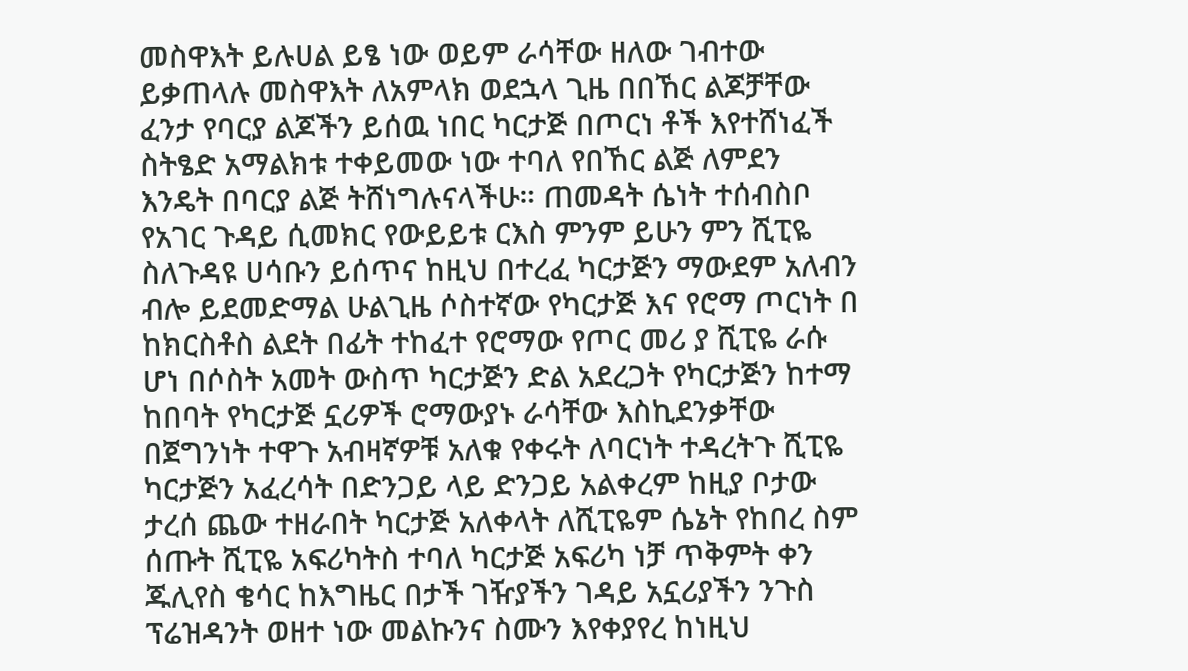መስዋእት ይሉሀል ይፄ ነው ወይም ራሳቸው ዘለው ገብተው ይቃጠላሉ መስዋእት ለአምላክ ወደኋላ ጊዜ በበኸር ልጆቻቸው ፈንታ የባርያ ልጆችን ይሰዉ ነበር ካርታጅ በጦርነ ቶች እየተሸነፈች ስትፄድ አማልክቱ ተቀይመው ነው ተባለ የበኸር ልጅ ለምደን እንዴት በባርያ ልጅ ትሸነግሉናላችሁ። ጠመዳት ሴነት ተሰብስቦ የአገር ጉዳይ ሲመክር የውይይቱ ርእስ ምንም ይሁን ምን ሺፒዬ ስለጉዳዩ ሀሳቡን ይሰጥና ከዚህ በተረፈ ካርታጅን ማውደም አለብን ብሎ ይደመድማል ሁልጊዜ ሶስተኛው የካርታጅ እና የሮማ ጦርነት በ ከክርስቶስ ልደት በፊት ተከፈተ የሮማው የጦር መሪ ያ ሺፒዬ ራሱ ሆነ በሶስት አመት ውስጥ ካርታጅን ድል አደረጋት የካርታጅን ከተማ ከበባት የካርታጅ ኗሪዎች ሮማውያኑ ራሳቸው እስኪደንቃቸው በጀግንነት ተዋጉ አብዛኛዎቹ አለቁ የቀሩት ለባርነት ተዳረትጉ ሺፒዬ ካርታጅን አፈረሳት በድንጋይ ላይ ድንጋይ አልቀረም ከዚያ ቦታው ታረሰ ጨው ተዘራበት ካርታጅ አለቀላት ለሺፒዬም ሴኔት የከበረ ስም ሰጡት ሺፒዬ አፍሪካትስ ተባለ ካርታጅ አፍሪካ ነቻ ጥቅምት ቀን ጁሊየስ ቄሳር ከእግዜር በታች ገዥያችን ገዳይ አኗሪያችን ንጉስ ፕሬዝዳንት ወዘተ ነው መልኩንና ስሙን እየቀያየረ ከነዚህ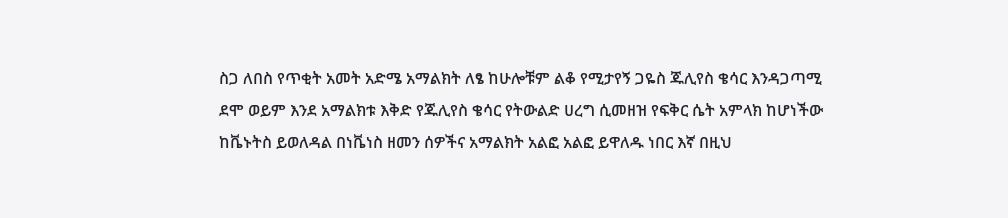ስጋ ለበስ የጥቂት አመት አድሜ አማልክት ለፄ ከሁሎቹም ልቆ የሚታየኝ ጋዬስ ጁሊየስ ቄሳር እንዳጋጣሚ ደሞ ወይም እንደ አማልክቱ እቅድ የጁሊየስ ቄሳር የትውልድ ሀረግ ሲመዘዝ የፍቅር ሴት አምላክ ከሆነችው ከቬኑትስ ይወለዳል በነቬነስ ዘመን ሰዎችና አማልክት አልፎ አልፎ ይዋለዱ ነበር እኛ በዚህ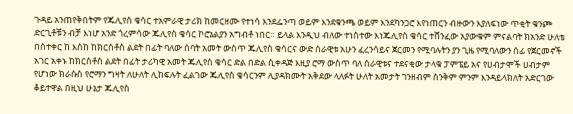ጉዳይ አንጠየቅበትም የጁሊየስ ቄሳር ተአምራዊ ታሪክ ከመርዘሙ የተነሳ እንደፌንጣ ወይም እንደቁንጫ ወይም እንደካንጋሮ እየነጠርን ብዙውን እያለፍነው ጥቂት ቁንጮ ድርጊቶቹን ብቻ እነሆ አንድ ጎረምሳው ጁሊየስ ቄሳር ኮሮኔልያን አግብቶ ነበር። ይላል እንዲህ ብለው ተነስተው እነጁሊየስ ቄሳር ተሸንፈው አያውቁም ምናልባት ክአንድ ሁለቴ በስተቀር ከ እስከ ከክርስቶስ ልደት በፊት ባለው ሰባት አመት ውስጥ ጁሊየስ ቄሳርና ውድ ሰራዊቱ አሁን ፈረንሳይና ጀርመን የሚባሉትን ያን ጊዜ የሚባለውን ሰፊ የጀርመኖች አገር አቀኑ ከክርስቶስ ልደት በፊት ታሪካዊ አመት ጁሊየስ ቄሳር ድል በድል ሲቀዳጅ እዚያ ሮማ ውስጥ ባለ ሰራዊቱና ተደናቂው ታላቁ ፓምፔይ አና የሀብታሞች ሀብታም የሆነው ክራሱስ የሮማን ግዛት ለሁለት ሊከፍሉት ፈልገው ጁሊየስ ቄሳርንም ሊያዳክሙት አቅደው ላለፉት ሁለት አመታት ገንዘብም ስንቅም ምንም እንዳይላክለት አድርገው ቆይተዋል በዚህ ሁኔታ ጁሊየስ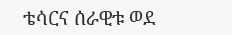ቴሳርና ሰራዊቱ ወደ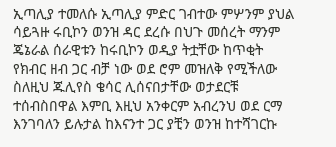ኢጣሊያ ተመለሱ ኢጣሊያ ምድር ገብተው ምሦንም ያህል ሳይጓዙ ሩቢኮን ወንዝ ዳር ደረሱ በህጉ መሰረት ማንም ጄኔራል ሰራዊቱን ከሩቢኮን ወዲያ ትቷቸው ከጥቂት የክብር ዘብ ጋር ብቻ ነው ወደ ሮም መዝለቅ የሚችለው ስለዚህ ጁሊየስ ቄሳር ሊሰናበታቸው ወታደርቹ ተሰብስበዋል እምቢ እዚህ አንቀርም አብረንህ ወደ ርማ እንገባለን ይሉታል ከእናንተ ጋር ያቺን ወንዝ ከተሻገርኩ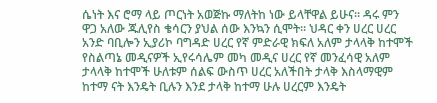ሴነት እና ሮማ ላይ ጦርነት አወጅኩ ማለትከ ነው ይላቸዋል ይሁና። ዳሩ ምን ዋጋ አለው ጁሊየስ ቄሳርን ያህል ሰው እንኳን ሲሞት። ህዳር ቀን ሀረር ሀረር አንድ ባቢሎን ኢያሪኮ ባግዳድ ሀረር የኛ ምድራዊ ክፍለ አለም ታላላቅ ከተሞች የስልጣኔ መዲናዎች ኢየሩሳሌም መካ መዲና ሀረር የኛ መንፈሳዊ አለም ታላላቅ ከተሞች ሁለቱም ሰልፍ ውስጥ ሀረር አለችበት ታላቅ እስላማዊም ከተማ ናት እንዴት ቢሉን እንደ ታላቅ ከተማ ሁሉ ሀረርም እንዴት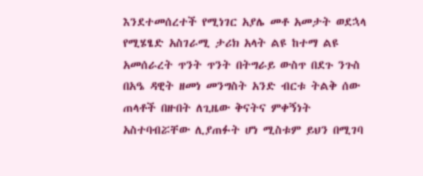እንደተመሰረተች የሚነገር አያሌ መቶ አመታት ወደኋላ የሚሄፄድ አስገራሚ ታሪክ አላት ልዩ ከተማ ልዩ አመሰራረት ጥንት ጥንት በትግራይ ውስጥ በደጉ ንጉስ በአዔ ዳዊት ዘመነ መንግስት አንድ ብርቱ ትልቅ ሰው ጠላቶች በዙበት ለጊዜው ቅናትና ምቀኝነት አስተባብሯቸው ሊያጠፉት ሆነ ሚስቱም ይህን በሚገባ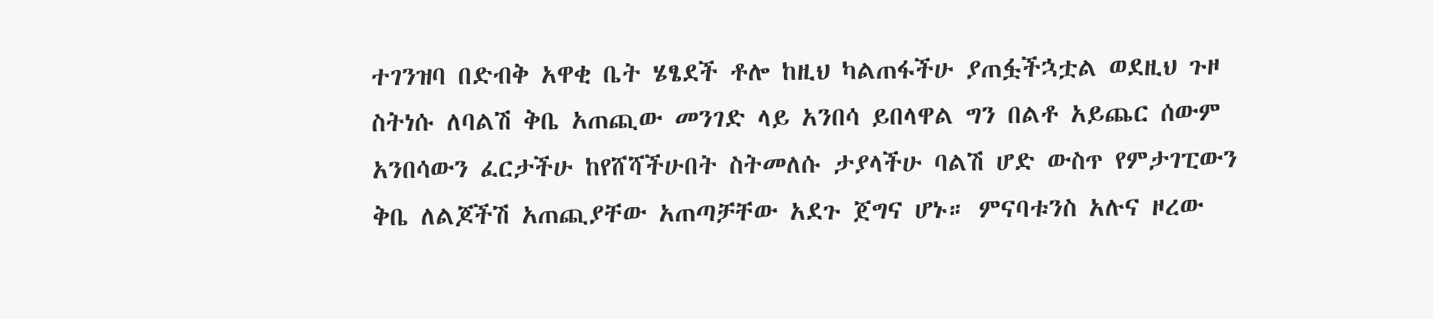ተገንዝባ በድብቅ አዋቂ ቤት ሄፄደች ቶሎ ከዚህ ካልጠፋችሁ ያጠፏችኋቷል ወደዚህ ጉዞ ስትነሱ ለባልሽ ቅቤ አጠጪው መንገድ ላይ አንበሳ ይበላዋል ግን በልቶ አይጨር ሰውም አንበሳውን ፈርታችሁ ከየሸሻችሁበት ስትመለሱ ታያላችሁ ባልሽ ሆድ ውስጥ የምታገፒውን ቅቤ ለልጆችሽ አጠጪያቸው አጠጣቻቸው አደጉ ጀግና ሆኑ። ምናባቱንስ አሉና ዞረው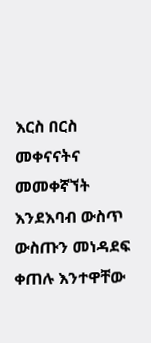እርስ በርስ መቀናናትና መመቀኛኘት እንደእባብ ውስጥ ውስጡን መነዳደፍ ቀጠሉ እንተዋቸው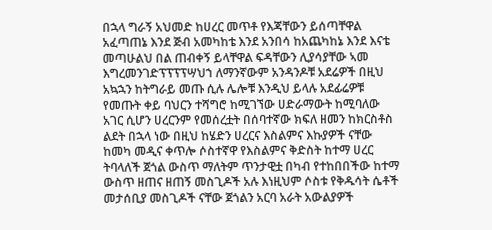በኋላ ግራኝ አህመድ ከሀረር መጥቶ የእጃቸውን ይሰጣቸዋል አፈጣጠኔ እንደ ጅብ አመካከቴ እንደ አንበሳ ከአጨካከኔ እንደ እናቴ መጣሁልህ በል ጠብቀኝ ይላቸዋል ፍዳቸውን ሊያሳያቸው ኣመ እግረመንገድፕፕፕፕሣህኀ ለማንኛውም አንዳንዶቹ አደሬዎች በዚህ አኳኋን ከትግራይ መጡ ሲሉ ሌሎቹ እንዲህ ይላሉ አደፊሬዎቹ የመጡት ቀይ ባህርን ተሻግሮ ከሚገኘው ሀድራማውት ከሚባለው አገር ሲሆን ሀረርንም የመሰረቷት በሰባተኛው ክፍለ ዘመን ከክርስቶስ ልደት በኋላ ነው በዚህ ከሄድን ሀረርና እስልምና እኩያዎች ናቸው ከመካ መዲና ቀጥሎ ሶስተኛዋ የእስልምና ቅድስት ከተማ ሀረር ትባላለች ጀጎል ውስጥ ማለትም ጥንታዊቷ በካብ የተከበበችው ከተማ ውስጥ ዘጠና ዘጠኝ መስጊዶች አሉ እነዚህም ሶስቱ የቅዱሳት ሴቶች መታሰቢያ መስጊዶች ናቸው ጀጎልን አርባ አራት አውልያዎች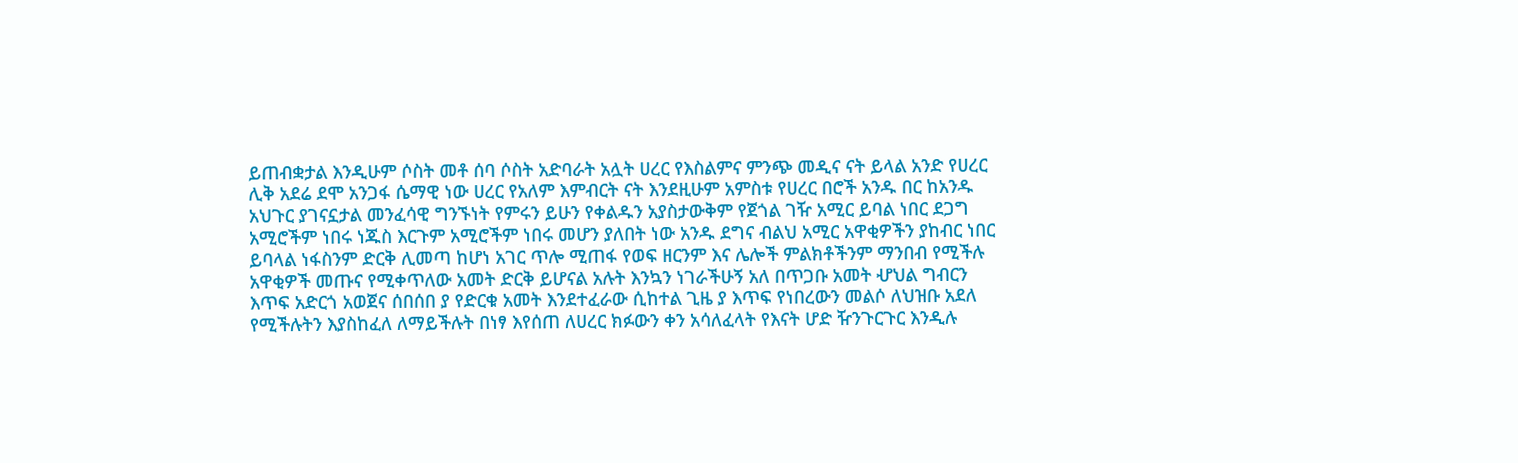ይጠብቋታል እንዲሁም ሶስት መቶ ሰባ ሶስት አድባራት አሏት ሀረር የእስልምና ምንጭ መዲና ናት ይላል አንድ የሀረር ሊቅ አደሬ ደሞ አንጋፋ ሴማዊ ነው ሀረር የአለም እምብርት ናት እንደዚሁም አምስቱ የሀረር በሮች አንዱ በር ከአንዱ አህጉር ያገናኗታል መንፈሳዊ ግንኙነት የምሩን ይሁን የቀልዱን አያስታውቅም የጀጎል ገዥ አሚር ይባል ነበር ደጋግ አሚሮችም ነበሩ ነጁስ እርጉም አሚሮችም ነበሩ መሆን ያለበት ነው አንዱ ደግና ብልህ አሚር አዋቂዎችን ያከብር ነበር ይባላል ነፋስንም ድርቅ ሊመጣ ከሆነ አገር ጥሎ ሚጠፋ የወፍ ዘርንም እና ሌሎች ምልክቶችንም ማንበብ የሚችሉ አዋቂዎች መጡና የሚቀጥለው አመት ድርቅ ይሆናል አሉት እንኳን ነገራችሁኝ አለ በጥጋቡ አመት ሇህል ግብርን እጥፍ አድርጎ አወጀና ሰበሰበ ያ የድርቁ አመት እንደተፈራው ሲከተል ጊዜ ያ እጥፍ የነበረውን መልሶ ለህዝቡ አደለ የሚችሉትን እያስከፈለ ለማይችሉት በነፃ እየሰጠ ለሀረር ክፉውን ቀን አሳለፈላት የእናት ሆድ ዥንጉርጉር እንዲሉ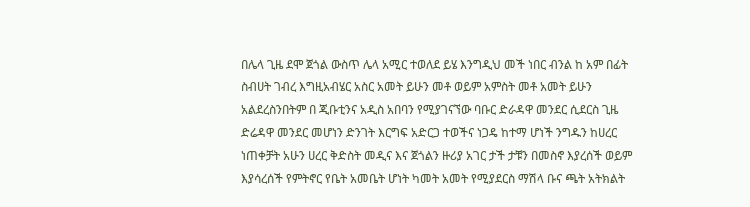በሌላ ጊዜ ደሞ ጀጎል ውስጥ ሌላ አሚር ተወለደ ይሄ እንግዲህ መች ነበር ብንል ከ አም በፊት ስብሀት ገብረ እግዚአብሄር አስር አመት ይሁን መቶ ወይም አምስት መቶ አመት ይሁን አልደረስንበትም በ ጂቡቲንና አዲስ አበባን የሚያገናኘው ባቡር ድራዳዋ መንደር ሲደርስ ጊዜ ድሬዳዋ መንደር መሆነን ድንገት እርግፍ አድርጋ ተወችና ነጋዴ ከተማ ሆነች ንግዱን ከሀረር ነጠቀቻት አሁን ሀረር ቅድስት መዲና እና ጀጎልን ዙሪያ አገር ታች ታቹን በመስኖ እያረሰች ወይም እያሳረሰች የምትኖር የቤት አመቤት ሆነት ካመት አመት የሚያደርስ ማሽላ ቡና ጫት አትክልት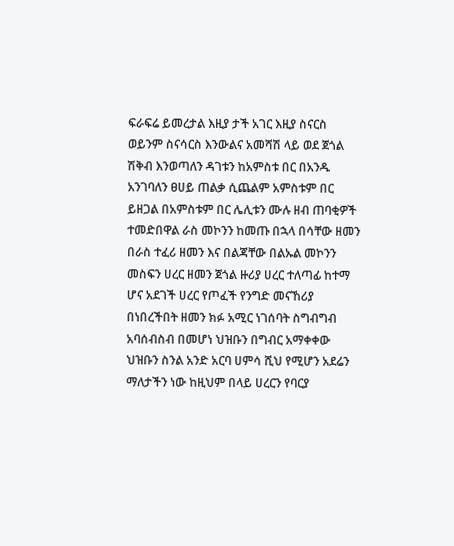ፍራፍሬ ይመረታል እዚያ ታች አገር እዚያ ስናርስ ወይንም ስናሳርስ እንውልና አመሻሽ ላይ ወደ ጀጎል ሽቅብ እንወጣለን ዳገቱን ከአምስቱ በር በአንዱ አንገባለን ፀሀይ ጠልቃ ሲጨልም አምስቱም በር ይዘጋል በአምስቱም በር ሌሊቱን ሙሉ ዘብ ጠባቂዎች ተመድበዋል ራስ መኮንን ከመጡ በኋላ በሳቸው ዘመን በራስ ተፈሪ ዘመን እና በልጃቸው በልኡል መኮንን መስፍን ሀረር ዘመን ጀጎል ዙሪያ ሀረር ተለጣፊ ከተማ ሆና አደገች ሀረር የጦፈች የንግድ መናኸሪያ በነበረችበት ዘመን ክፉ አሚር ነገሰባት ስግብግብ አባሰብስብ በመሆነ ህዝቡን በግብር አማቀቀው ህዝቡን ስንል አንድ አርባ ሀምሳ ሺህ የሚሆን አደሬን ማለታችን ነው ከዚህም በላይ ሀረርን የባርያ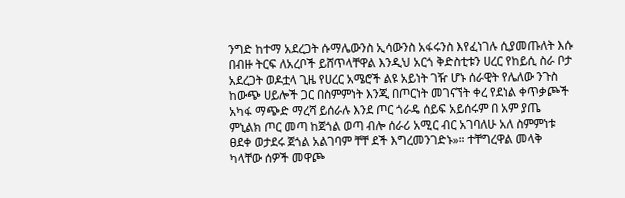ንግድ ከተማ አደረጋት ሱማሌውንስ ኢሳውንስ አፋሩንስ እየፈነገሉ ሲያመጡለት እሱ በብዙ ትርፍ ለአረቦች ይሸጥላቸዋል እንዲህ አርጎ ቅድስቲቱን ሀረር የከይሲ ስራ ቦታ አደረጋት ወዶቷላ ጊዜ የሀረር አሜሮች ልዩ አይነት ገዥ ሆኑ ሰራዊት የሌለው ንጉስ ከውጭ ሀይሎች ጋር በስምምነት እንጂ በጦርነት መገናኘት ቀረ የደነል ቀጥቃጮች አካፋ ማጭድ ማረሻ ይሰራሉ እንደ ጦር ጎራዴ ሰይፍ አይሰሩም በ አም ያጤ ምኒልክ ጦር መጣ ከጀጎል ወጣ ብሎ ሰራሪ አሚር ብር አገባለሁ አለ ስምምነቱ ፀደቀ ወታደሩ ጀጎል አልገባም ቸቸ ደች እግረመንገድኑ»። ተቸግረዋል መላቅ ካላቸው ሰዎች መዋጮ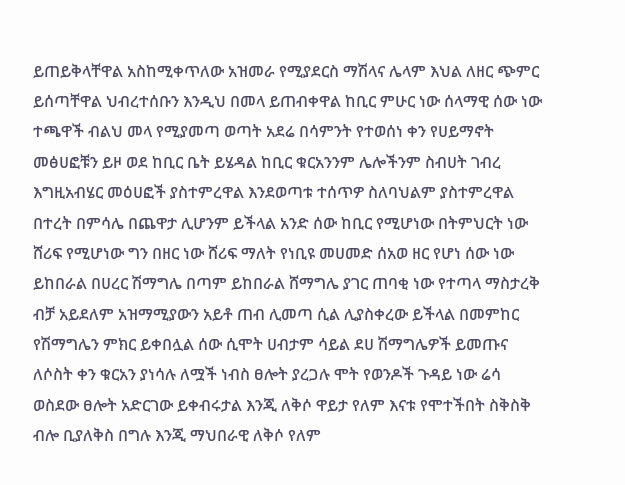ይጠይቅላቸዋል አስከሚቀጥለው አዝመራ የሚያደርስ ማሽላና ሌላም እህል ለዘር ጭምር ይሰጣቸዋል ህብረተሰቡን እንዲህ በመላ ይጠብቀዋል ከቢር ምሁር ነው ሰላማዊ ሰው ነው ተጫዋች ብልህ መላ የሚያመጣ ወጣት አደሬ በሳምንት የተወሰነ ቀን የሀይማኖት መፅሀፎቹን ይዞ ወደ ከቢር ቤት ይሄዳል ከቢር ቁርአንንም ሌሎችንም ስብሀት ገብረ እግዚአብሄር መዕሀፎች ያስተምረዋል እንደወጣቱ ተሰጥዎ ስለባህልም ያስተምረዋል በተረት በምሳሌ በጨዋታ ሊሆንም ይችላል አንድ ሰው ከቢር የሚሆነው በትምህርት ነው ሸሪፍ የሚሆነው ግን በዘር ነው ሸሪፍ ማለት የነቢዩ መሀመድ ሰአወ ዘር የሆነ ሰው ነው ይከበራል በሀረር ሽማግሌ በጣም ይከበራል ሸማግሌ ያገር ጠባቂ ነው የተጣላ ማስታረቅ ብቻ አይደለም አዝማሚያውን አይቶ ጠብ ሊመጣ ሲል ሊያስቀረው ይችላል በመምከር የሽማግሌን ምክር ይቀበሏል ሰው ሲሞት ሀብታም ሳይል ደሀ ሽማግሌዎች ይመጡና ለሶስት ቀን ቁርአን ያነሳሉ ለሟች ነብስ ፀሎት ያረጋሉ ሞት የወንዶች ጉዳይ ነው ሬሳ ወስደው ፀሎት አድርገው ይቀብሩታል እንጂ ለቅሶ ዋይታ የለም እናቱ የሞተችበት ስቅስቅ ብሎ ቢያለቅስ በግሉ እንጂ ማህበራዊ ለቅሶ የለም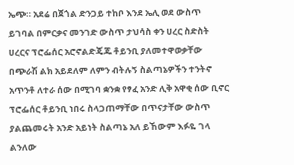ኤጭ። አደሬ በጀጎል ድንጋይ ተከቦ እንደ ኤሊ ወደ ውስጥ ይገባል በምርቃና መንገድ ውስጥ ታህሳስ ቀን ሀረር ስድስት ሀረርና ፕሮፌሰር አሮኖልድጄጁ ቶይንቢ ያለመተዋወቃቸው በጭራሽ ልክ አይደለም ለምን ብትሉኝ ስልጣኔዎችን ተንትኖ አጥንቶ ለተራ ሰው በሚገባ ቋንቋ የፃፈ አንድ ሊቅ አዋቂ ሰው ቢኖር ፕሮፌሰር ቶይንቢ ነበሩ ስላጋጠማቸው በጥናታቸው ውስጥ ያልጨመሩት አንድ አይነት ስልጣኔ አለ ይኸውም እፉዬ ገላ ልንለው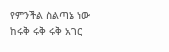የምንችል ስልጣኔ ነው ከሩቅ ሩቅ ሩቅ አገር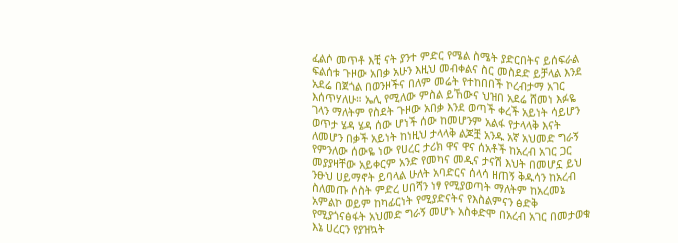ፈልሶ መጥቶ እቺ ናት ያንተ ምድር የሜል ስሜት ያድርበትና ይሰፍራል ፍልሰቱ ጉዞው አበቃ አሁን እዚህ መብቀልና ስር መስደድ ይቻላል እንደ አደሬ በጀጎል በወንዞችና በለም መሬት የተከበበች ኮረብታማ አገር እሰጥሃለሁ። ኤሊ የሚለው ምስል ይኸውና ህዝበ አደሬ ሸመነ እፉዬ ገላን ማለትም የስደት ጉዞው አበቃ እንደ ወጣች ቀረች አይነት ሳይሆን ወጥታ ሄዳ ሄዳ ሰው ሆነች ሰው ከመሆንም አልፋ የታላላቅ እናት ለመሆን በቃች አይነት ከነዚህ ታላላቅ ልጆቿ አንዱ አኛ አህመድ ግራኝ የምንለው ሰውዬ ነው የሀረር ታሪክ ዋና ዋና ሰአቶች ከአረብ አገር ጋር መያያዛቸው አይቀርም አንድ የመካና መዲና ታናሽ እህት በመሆኗ ይህ ንፁህ ሀይማኖት ይባላል ሁለት አባድርና ሰላሳ ዘጠኝ ቅዱሳን ከአረብ ስለመጡ ሶስት ምድረ ሀበሻን ነፃ የሚያወጣት ማለትም ከአረመኔ አምልኮ ወይም ከካፊርነት የሚያድናትና የእስልምናን ፅድቅ የሚያጎናፅፋት አህመድ ግራኝ መሆኑ አስቀድሞ በአረብ አገር በመታወቁ እኔ ሀረርን የያዝኳት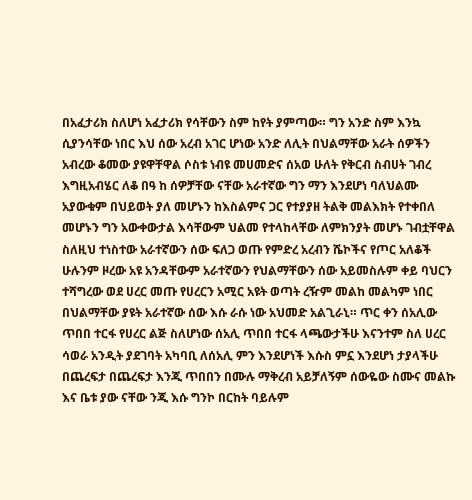በአፈታሪክ ስለሆነ አፈታሪክ የሳቸውን ስም ከየት ያምጣው። ግን አንድ ስም እንኳ ሲያንሳቸው ነበር እህ ሰው አረብ አገር ሆነው አንድ ለሊት በህልማቸው አራት ሰዎችን አብረው ቆመው ያዩዋቸዋል ሶስቱ ነብዩ መሀመድና ሰአወ ሁለት የቅርብ ስብሀት ገብረ እግዚአብሄር ለቆ በዓ ከ ሰዎቻቸው ናቸው አራተኛው ግን ማን እንደሆነ ባለህልሙ አያውቁም በህይወት ያለ መሆኑን ከእስልምና ጋር የተያያዘ ትልቅ መልእክት የተቀበለ መሆኑን ግን አውቀውታል እሳቸውም ህልመ የተላከላቸው ለምክንያት መሆኑ ገብቷቸዋል ስለዚህ ተነስተው አራተኛውን ሰው ፍለጋ ወጡ የምድረ አረብን ሼኮችና የጦር አለቆች ሁሉንም ዞረው አዩ አንዳቸውም አራተኛውን የህልማቸውን ሰው አይመስሉም ቀይ ባህርን ተሻግረው ወደ ሀረር መጡ የሀረርን አሚር አዩት ወጣት ረዥም መልከ መልካም ነበር በህልማቸው ያዩት አራተኛው ሰው እሱ ራሱ ነው አህመድ አልጊራኒ። ጥር ቀን ሰአሊው ጥበበ ተርፋ የሀረር ልጅ ስለሆነው ሰአሊ ጥበበ ተርፋ ላጫውታችሁ እናንተም ስለ ሀረር ሳወራ አንዲት ያደገባት አካባቢ ለሰአሊ ምን እንደሆነች እሱስ ምኗ እንደሆነ ታያላችሁ በጨረፍታ በጨረፍታ እንጂ ጥበበን በሙሉ ማቅረብ አይቻለኝም ሰውዬው ስሙና መልኩ እና ቤቱ ያው ናቸው ንጂ እሱ ግንኮ በርከት ባይሉም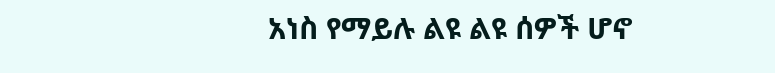አነስ የማይሉ ልዩ ልዩ ሰዎች ሆኖ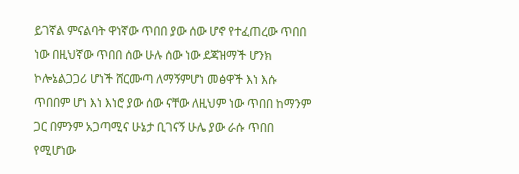ይገኛል ምናልባት ዋነኛው ጥበበ ያው ሰው ሆኖ የተፈጠረው ጥበበ ነው በዚህኛው ጥበበ ሰው ሁሉ ሰው ነው ደጃዝማች ሆንክ ኮሎኔልጋጋሪ ሆነች ሸርሙጣ ለማኝምሆነ መፅዋች እነ እሱ ጥበበም ሆነ እነ እነሮ ያው ሰው ናቸው ለዚህም ነው ጥበበ ከማንም ጋር በምንም አጋጣሚና ሁኔታ ቢገናኝ ሁሌ ያው ራሱ ጥበበ የሚሆነው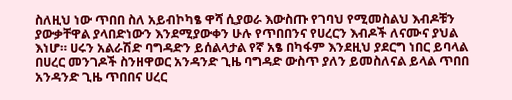ስለዚህ ነው ጥበበ ስለ አይብኮካፄ ዋሻ ሲያወራ እውስጡ የገባህ የሚመስልህ እብዶቹን ያውቃቸዋል ያላበድነውን እንደሚያውቀን ሁሉ የጥበበንና የሀረርን እብዶች ለናሙና ያህል እነሆ። ሀሩን አልራሽድ ባግዳድን ይሰልላታል የኛ አፄ በካፋም እንደዚህ ያደርግ ነበር ይባላል በሀረር መንገዶች ስንዘዋወር አንዳንድ ጊዜ ባግዳድ ውስጥ ያለን ይመስለናል ይላል ጥበበ አንዳንድ ጊዜ ጥበበና ሀረር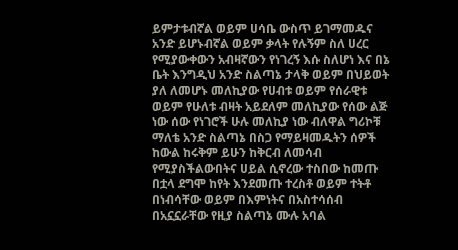ይምታቱብኛል ወይም ሀሳቤ ውስጥ ይገማመዱና አንድ ይሆኑብኛል ወይም ቃላት የሉኝም ስለ ሀረር የሚያውቀውን አብዛኛውን የነገረኝ እሱ ስለሆነ እና በኔ ቤት እንግዲህ አንድ ስልጣኔ ታላቅ ወይም በህይወት ያለ ለመሆኑ መለኪያው የሀብቱ ወይም የሰራዊቱ ወይም የሁለቱ ብዛት አይደለም መለኪያው የሰው ልጅ ነው ሰው የነገሮች ሁሉ መለኪያ ነው ብለዋል ግሪኮቹ ማለቴ አንድ ስልጣኔ በስጋ የማይዛመዱትን ሰዎች ከውል ከሩቅም ይሁን ከቅርብ ለመሳብ የሚያስችልውበትና ሀይል ሲኖረው ተስበው ከመጡ በቷላ ደግሞ ከየት እንደመጡ ተረስቶ ወይም ተትቶ በነብሳቸው ወይም በእምነትና በአስተሳሰብ በአኗኗራቸው የዚያ ስልጣኔ ሙሉ አባል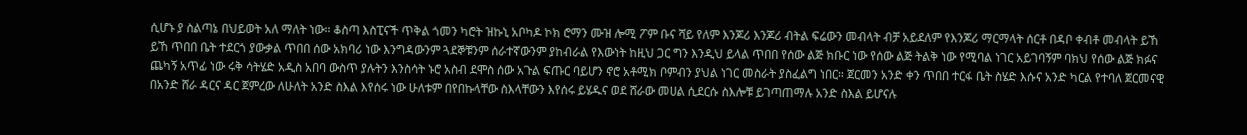ሲሆኑ ያ ስልጣኔ በህይወት አለ ማለት ነው። ቆስጣ እስፒናች ጥቅል ጎመን ካሮት ዝኩኒ አቦካዶ ኮክ ሮማን ሙዝ ሎሚ ፖም ቡና ሻይ የለም እንጆሪ እንጆሪ ብትል ፍሬውን መብላት ብቻ አይደለም የእንጆሪ ማርማላት ሰርቶ በዳቦ ቀብቶ መብላት ይኸ ይኸ ጥበበ ቤት ተደርጎ ያውቃል ጥበበ ሰው አክባሪ ነው እንግዳውንም ጓደኞቹንም ሰራተኛውንም ያከብራል የእውነት ከዚህ ጋር ግን እንዲህ ይላል ጥበበ የሰው ልጅ ክቡር ነው የሰው ልጅ ትልቅ ነው የሚባል ነገር አይገባኝም ባክህ የሰው ልጅ ክፉና ጨካኝ አጥፊ ነው ሩቅ ሳትሄድ አዲስ አበባ ውስጥ ያሉትን እንስሳት ኑሮ አስብ ደሞስ ሰው አጉል ፍጡር ባይሆን ኖሮ አቶሚክ ቦምብን ያህል ነገር መስራት ያስፈልግ ነበር። ጀርመን አንድ ቀን ጥበበ ተርፋ ቤት ስሄድ እሱና አንድ ካርል የተባለ ጀርመናዊ በአንድ ሸራ ዳርና ዳር ጀምረው ለሁለት አንድ ስእል እየሰሩ ነው ሁለቱም በየበኩላቸው ስእላቸውን እየሰሩ ይሄዱና ወደ ሸራው መሀል ሲደርሱ ስእሎቹ ይገጣጠማሉ አንድ ስእል ይሆናሉ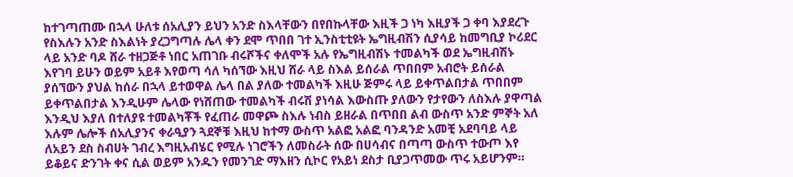ከተገጣጠሙ በኋላ ሁለቱ ሰአሊያን ይህን አንድ ስእላቸውን በየበኩላቸው እዚች ጋ ነካ እዚያች ጋ ቀባ እያደረጉ የስእሉን አንድ ስእልነት ያረጋግጣሉ ሌላ ቀን ደሞ ጥበበ ገተ ኢንስቲቲዩት ኤግዚብሽን ሲያሳይ ከመግቢያ ኮሪደር ላይ አንድ ባዶ ሸራ ተዘጋጅቶ ነበር አጠገቡ ብሩሾችና ቀለሞች አሉ የኤግዚብሽኑ ተመልካች ወደ ኤግዚብሽኑ እየገባ ይሁን ወይም አይቶ እየወጣ ሳለ ካሰኘው እዚህ ሸራ ላይ ስእል ይሰራል ጥበበም አብሮት ይሰራል ያሰኘውን ያህል ከሰራ በኋላ ይተወዋል ሌላ በል ያለው ተመልካች እዚሁ ጅምሩ ላይ ይቀጥልበታል ጥበበም ይቀጥልበታል እንዲሁም ሌላው የነሸጠው ተመልካች ብሩሽ ያነሳል እውስጡ ያለውን የታየውን ለስእሉ ያዋጣል እንዲህ እያለ በተለያዩ ተመልካቾች የፈጠራ መዋጮ ስእሉ ነብስ ይዘራል በጥበበ ልብ ውስጥ አንድ ምኞት አለ እሉም ሌሎች ሰአሊያንና ቀራዒያን ጓደኞቹ እዚህ ከተማ ውስጥ አልፎ አልፎ ባንዳንድ አመቺ አደባባይ ላይ ለአይን ደስ ስብሀት ገብረ እግዚአብሄር የሚሉ ነገሮችን ለመስራት ሰው በሀሳብና በጣጣ ውስጥ ተውጦ እየ ይቆይና ድንገት ቀና ሲል ወይም አንዱን የመንገድ ማእዘን ሲኮር የአይነ ደስታ ቢያጋጥመው ጥሩ አይሆንም።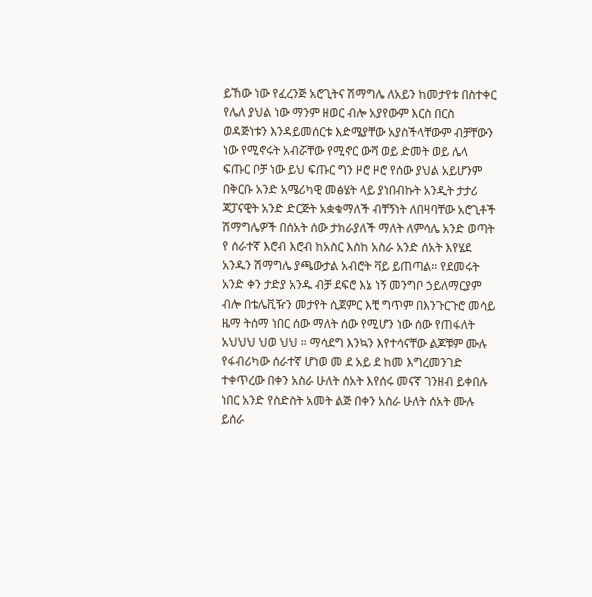ይኸው ነው የፈረንጅ አሮጊትና ሽማግሌ ለአይን ከመታየቱ በስተቀር የሌለ ያህል ነው ማንም ዘወር ብሎ አያየውም እርስ በርስ ወዳጅነቱን እንዳይመሰርቱ እድሜያቸው አያስችላቸውም ብቻቸውን ነው የሚኖሩት አብሯቸው የሚኖር ውሻ ወይ ድመት ወይ ሌላ ፍጡር ቦቻ ነው ይህ ፍጡር ግን ዞሮ ዞሮ የሰው ያህል አይሆንም በቅርቡ አንድ አሜሪካዊ መፅሄት ላይ ያነበብኩት አንዲት ታታሪ ጃፓናዊት አንድ ድርጅት አቋቁማለች ብቸኝነት ለበዛባቸው አሮጊቶች ሽማግሌዎች በሰአት ሰው ታክራያለች ማለት ለምሳሌ አንድ ወጣት የ ሰራተኛ እሮብ እሮብ ከአስር እስከ አስራ አንድ ሰአት እየሄደ አንዱን ሽማግሌ ያጫውታል አብሮት ቫይ ይጠጣል። የደመሩት አንድ ቀን ታድያ አንዱ ብቻ ደፍሮ እኔ ነኝ መንግቦ ኃይለማርያም ብሎ በቴሌቪዥን መታየት ሲጀምር እቺ ግጥም በእንጉርጉሮ መሳይ ዜማ ትሰማ ነበር ሰው ማለት ሰው የሚሆን ነው ሰው የጠፋለት አህህህ ህወ ህህ ። ማሳደግ እንኳን እየተሳናቸው ልጆቹም ሙሉ የፋብሪካው ሰራተኛ ሆነወ መ ደ አይ ደ ከመ እግረመንገድ ተቀጥረው በቀን አስራ ሁለት ሰአት እየሰሩ መናኛ ገንዘብ ይቀበሉ ነበር አንድ የስድስት አመት ልጅ በቀን አስራ ሁለት ሰአት ሙሉ ይሰራ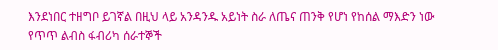እንደነበር ተዘግቦ ይገኛል በዚህ ላይ አንዳንዱ አይነት ስራ ለጤና ጠንቅ የሆነ የከሰል ማእድን ነው የጥጥ ልብስ ፋብሪካ ሰራተኞች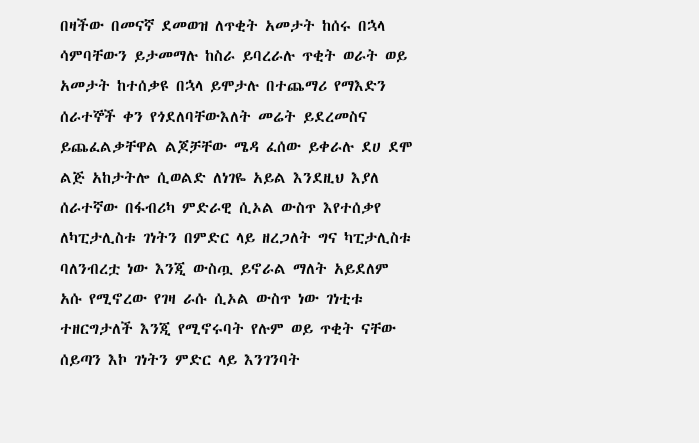በዛችው በመናኛ ደመወዝ ለጥቂት አመታት ከሰሩ በኋላ ሳምባቸውን ይታመማሉ ከስራ ይባረራሉ ጥቂት ወራት ወይ አመታት ከተሰቃዩ በኋላ ይሞታሉ በተጨማሪ የማእድን ሰራተኞች ቀን የጎደለባቸውእለት መሬት ይደረመስና ይጨፈልቃቸዋል ልጆቻቸው ሜዳ ፈሰው ይቀራሉ ደሀ ደሞ ልጅ አከታትሎ ሲወልድ ለነገዬ አይል እንደዚህ እያለ ሰራተኛው በፋብሪካ ምድራዊ ሲኦል ውስጥ እየተሰቃየ ለካፒታሊስቱ ገነትን በምድር ላይ ዘረጋለት ግና ካፒታሊስቱ ባለንብረቷ ነው እንጂ ውስጧ ይኖራል ማለት አይደለም አሱ የሚኖረው የገዛ ራሱ ሲኦል ውስጥ ነው ገነቲቱ ተዘርግታለች እንጂ የሚኖሩባት የሉም ወይ ጥቂት ናቸው ሰይጣን እኮ ገነትን ምድር ላይ እንገንባት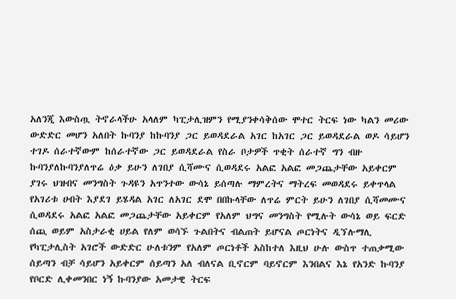አለንጂ እውስጧ ትኖራላችሁ አላለም ካፒታሊዝምን የሚያንቀሳቅሰው ሞተር ትርፍ ነው ካልን መሪው ውድድር መሆን አለበት ኩባንያ ከኩባንያ ጋር ይወዳደራል አገር ከአገር ጋር ይወዳደራል ወዶ ሳይሆን ተገዶ ሰራተኛውም ከሰራተኛው ጋር ይወዳደራል የስራ ቦታዎች ጥቂት ሰራተኛ ግን ብዙ ኩባንያለኩባንያለጥሬ ዕቃ ይሁን ለገበያ ሲሻሙና ሲወዳደሩ አልፎ አልፎ መጋጨታቸው አይቀርም ያገሩ ህዝብና መንግስት ጉዳዩን አጥንተው ውሳኔ ይሰጣሉ ማምረትና ማትረፍ መወዳደሩ ይቀጥላል የአገሪቱ ሀብት እያደገ ይሄዳል አገር ለአገር ደሞ በበኩላቸው ለጥሬ ምርት ይሁን ለገበያ ሲሻመሙና ሲወዳደሩ አልፎ አልፎ መጋጨታቸው አይቀርም የአለም ህግና መንግስት የሚሉት ውሳኔ ወይ ፍርድ ሰጪ ወይም አስታራቂ ሀይል የለም ወሳኙ ጉልበትና ብልጠት ይሆናል ጦርነትና ዲኘሉማሊ የካፒታሊስት አገሮች ውድድር ሁለቱንም የአለም ጦርነቶች አስከተለ እዚህ ሁሉ ውስጥ ተጠቃሚው ሰይጣን ብቻ ሳይሆን አይቀርም ሰይጣን አለ ብለናል ቢኖርም ባይኖርም እንበልና እኔ የአንድ ኩባንያ የቦርድ ሊቀመንበር ነኝ ኩባንያው አመታዊ ትርፍ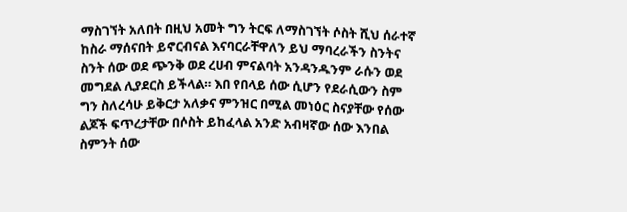ማስገኘት አለበት በዚህ አመት ግን ትርፍ ለማስገኘት ሶስት ሺህ ሰራተኛ ከስራ ማሰናበት ይኖርብናል እናባርራቸዋለን ይህ ማባረራችን ስንትና ስንት ሰው ወደ ጭንቅ ወደ ረሀብ ምናልባት አንዳንዱንም ራሱን ወደ መግደል ሊያደርስ ይችላል። እበ የበላይ ሰው ሲሆን የደራሲውን ስም ግን ስለረሳሁ ይቅርታ አለቃና ምንዝር በሚል መነዕር ስናያቸው የሰው ልጆች ፍጥረታቸው በሶስት ይከፈላል አንድ አብዛኛው ሰው እንበል ስምንት ሰው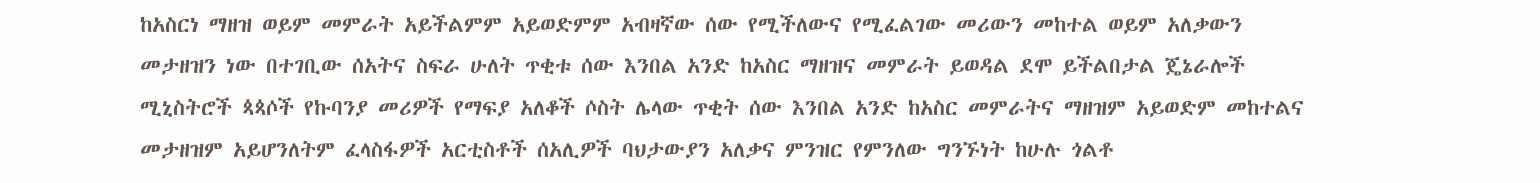ከአስርነ ማዘዝ ወይም መምራት አይችልምም አይወድምም አብዛኛው ሰው የሚችለውና የሚፈልገው መሪውን መከተል ወይም አለቃውን መታዘዝን ነው በተገቢው ሰአትና ስፍራ ሁለት ጥቂቱ ሰው እንበል አንድ ከአስር ማዘዝና መምራት ይወዳል ደሞ ይችልበታል ጄኔራሎች ሚኒስትሮች ጳጳሶች የኩባንያ መሪዎች የማፍያ አለቆች ሶስት ሌላው ጥቂት ሰው እንበል አንድ ከአስር መምራትና ማዘዝም አይወድም መከተልና መታዘዝም አይሆንለትም ፈላስፋዎች አርቲስቶች ሰአሊዎች ባህታውያን አለቃና ምንዝር የምንለው ግንኙነት ከሁሉ ጎልቶ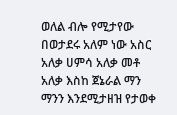ወለል ብሎ የሚታየው በወታደሩ አለም ነው አስር አለቃ ሀምሳ አለቃ መቶ አለቃ እስከ ጀኔራል ማን ማንን እንደሚታዘዝ የታወቀ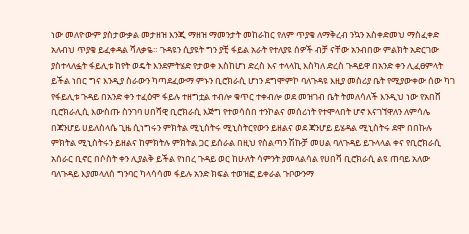ነው መለዮውም ያስታውቃል መታዘዝ እንጂ ማዘዝ ማመንታት መከራከር የለም ጥያቄ ለማቅረብ ንኳን አስቀድመህ ማስፈቀድ አለብህ ጥያቄ ይፈቀዳል ሻለቃዬ። ጉዳዩን ሲያዩት ግን ያቺ ፋይል አራት የተለያዩ ሰዎች ብቻ ናቸው አንብበው ምልክት አድርገው ያስተላለፏት ፋይሊቱ ከየት ወዴት እንደምትሄድ የታወቀ እስከሆነ ድረስ እና ተላላኪ እስካለ ድረስ ጉዳይዋ በአንድ ቀን ሊፈፀምላት ይችል ነበር ግና እንዲያ ስራውን ካጣደፈውማ ምኑን ቢሮክራሲ ሆነን ደግሞምኮ ባለጉዳዩ እዚያ መስሪያ ቤት የሚያውቀው ሰው ካገ የፋይሊቱ ጉዳይ በአንድ ቀን ተፈዕሞ ፋይሉ ተዘግቷል ተብሎ ቁጥር ተቀብሎ ወደ መዝገብ ቤት ትመለሳለች እንዲህ ነው የአበሸ ቢሮክራሊሲ እውስጡ ስንገባ ሀበሻዊ ቢሮክራሲ እጅግ የተወሳሰበ ተንኮልና መሰሪነት የተሞላበት ሆኖ እናገኘዋለን ለምሳሌ በጃንሆይ ሀይለስላሴ ጊዜ ሲነግሩን ምክትል ሚኒስትሩ ሚኒስትርየውን ይዘልና ወደ ጃንሆይ ይሄዳል ሚኒስትሩ ደሞ በበኩሉ ምክትል ሚኒስትሩን ይዘልና ከምክትሉ ምክትል ጋር ይሰራል በዚህ የስልጣን ሽኩቻ መሀል ባለጉዳይ ይጉላላል ቀና የቢሮክራሲ አሰራር ቢኖር በሶስት ቀን ሊያልቅ ይችል የነበረ ጉዳይ ወር ከሁለት ሳምንት ያመላልሳል የሀበሻ ቢሮክራሲ ልዩ ጠባይ አለው ባለጉዳይ እያመላለሰ ግንባር ካላሳሳመ ፋይሉ አንድ ክፍል ተወዝፎ ይቀራል ጉቦውንማ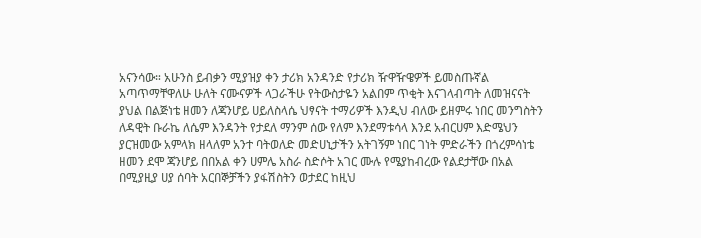አናንሳው። አሁንስ ይብቃን ሚያዝያ ቀን ታሪክ አንዳንድ የታሪክ ዥዋዥዌዎች ይመስጡኛል አጣጥማቸዋለሁ ሁለት ናሙናዎች ላጋራችሁ የትውስታዬን አልበም ጥቂት እናገላብጣት ለመዝናናት ያህል በልጅነቴ ዘመን ለጃንሆይ ሀይለስላሴ ህፃናት ተማሪዎች እንዲህ ብለው ይዘምሩ ነበር መንግስትን ለዳዊት ቡራኬ ለሴም እንዳንት የታደለ ማንም ሰው የለም እንደማቱሳላ እንደ አብርሀም እድሜህን ያርዝመው አምላክ ዘላለም አንተ ባትወለድ መድሀኒታችን አትገኝም ነበር ገነት ምድራችን በጎረምሳነቴ ዘመን ደሞ ጃንሆይ በበአል ቀን ሀምሌ አስራ ስድሶት አገር ሙሉ የሜያከብረው የልደታቸው በአል በሚያዚያ ሀያ ሰባት አርበኞቻችን ያፋሽስትን ወታደር ከዚህ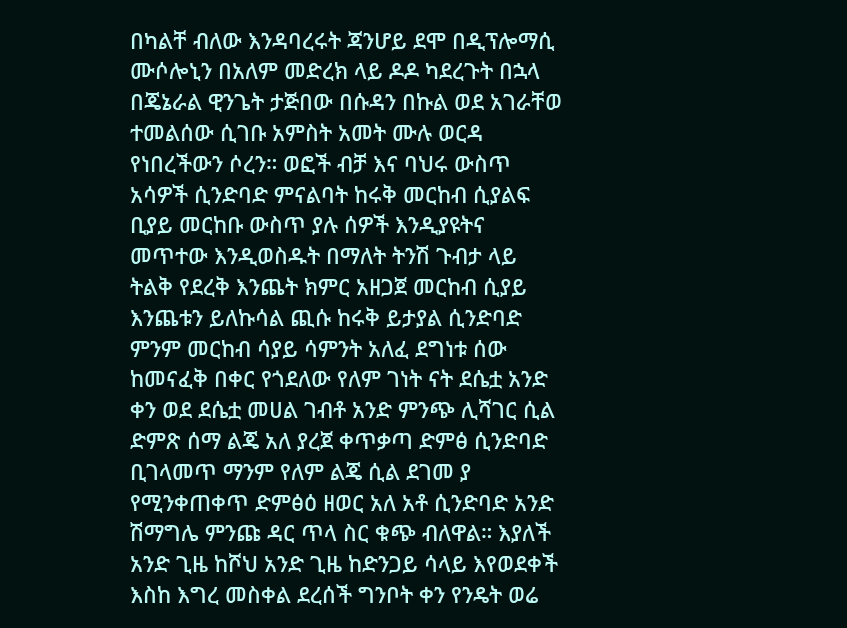በካልቸ ብለው እንዳባረሩት ጃንሆይ ደሞ በዲፕሎማሲ ሙሶሎኒን በአለም መድረክ ላይ ዶዶ ካደረጉት በኋላ በጄኔራል ዊንጌት ታጅበው በሱዳን በኩል ወደ አገራቸወ ተመልሰው ሲገቡ አምስት አመት ሙሉ ወርዳ የነበረችውን ሶረን። ወፎች ብቻ እና ባህሩ ውስጥ አሳዎች ሲንድባድ ምናልባት ከሩቅ መርከብ ሲያልፍ ቢያይ መርከቡ ውስጥ ያሉ ሰዎች እንዲያዩትና መጥተው እንዲወስዱት በማለት ትንሽ ጉብታ ላይ ትልቅ የደረቅ እንጨት ክምር አዘጋጀ መርከብ ሲያይ እንጨቱን ይለኩሳል ጪሱ ከሩቅ ይታያል ሲንድባድ ምንም መርከብ ሳያይ ሳምንት አለፈ ደግነቱ ሰው ከመናፈቅ በቀር የጎደለው የለም ገነት ናት ደሴቷ አንድ ቀን ወደ ደሴቷ መሀል ገብቶ አንድ ምንጭ ሊሻገር ሲል ድምጽ ሰማ ልጄ አለ ያረጀ ቀጥቃጣ ድምፅ ሲንድባድ ቢገላመጥ ማንም የለም ልጄ ሲል ደገመ ያ የሚንቀጠቀጥ ድምፅዕ ዘወር አለ አቶ ሲንድባድ አንድ ሽማግሌ ምንጩ ዳር ጥላ ስር ቁጭ ብለዋል። እያለች አንድ ጊዜ ከሾህ አንድ ጊዜ ከድንጋይ ሳላይ እየወደቀች እስከ እግረ መስቀል ደረሰች ግንቦት ቀን የንዴት ወሬ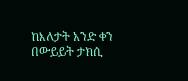ከእለታት አንድ ቀን በውይይት ታክሲ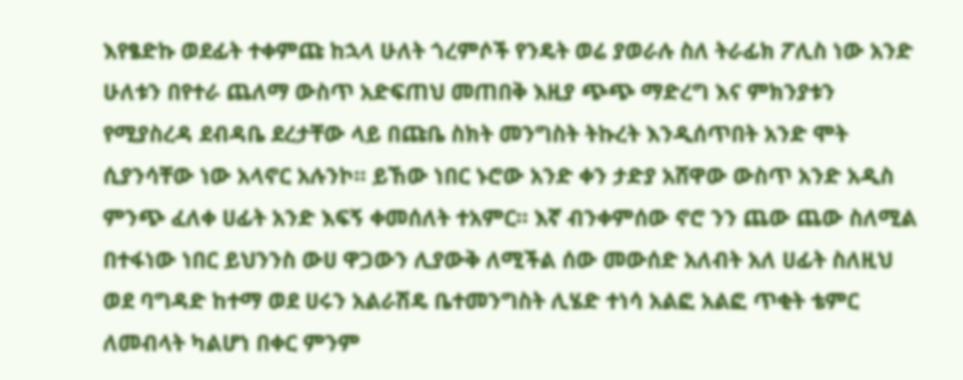እየፄድኩ ወደፊት ተቀምጩ ከኋላ ሁለት ጎረምሶች የንዴት ወሬ ያወራሉ ስለ ትራፊክ ፖሊስ ነው አንድ ሁለቱን በየተራ ጨለማ ውስጥ አድፍጠህ መጠበቅ እዚያ ጭጭ ማድረግ እና ምክንያቱን የሚያስረዳ ደብዳቤ ደረታቸው ላይ በጩቤ ስክት መንግስት ትኩረት እንዲሰጥበት አንድ ሞት ሲያንሳቸው ነው አላኖር አሉንኮ። ይኸው ነበር ኑሮው አንድ ቀን ታድያ አሸዋው ውስጥ አንድ አዲስ ምንጭ ፈለቀ ሀፊት አንድ እፍኝ ቀመሰለት ተአምር። እኛ ብንቀምሰው ኖሮ ንን ጨው ጨው ስለሚል በተፋነው ነበር ይህንንስ ውሀ ዋጋውን ሊያውቅ ለሚችል ሰው መውሰድ አለብት አለ ሀፊት ስለዚህ ወደ ባግዳድ ከተማ ወደ ሀሩን አልራሽዴ ቤተመንግስት ሊሄድ ተነሳ አልፎ አልፎ ጥቂት ቴምር ለመብላት ካልሆነ በቀር ምንም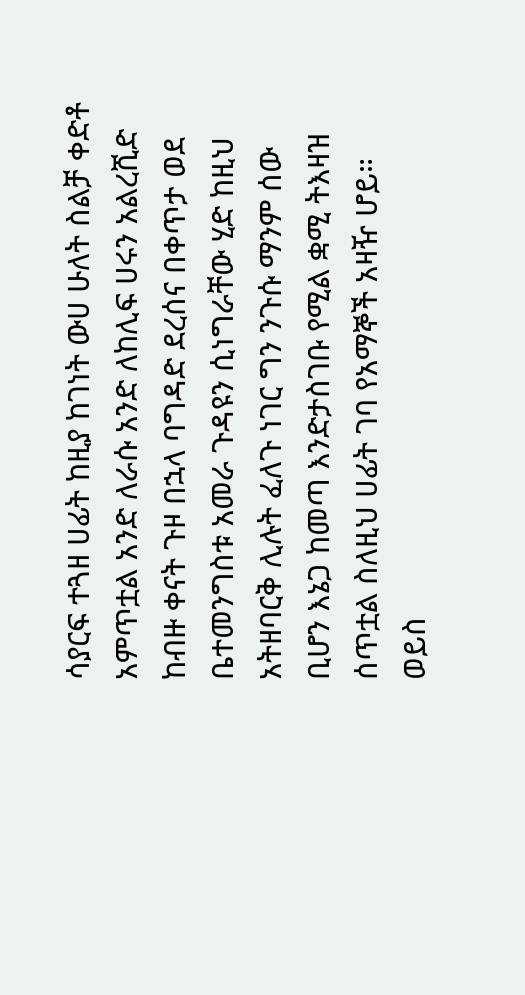ሳያርፍ ተጓዘ ሀፊት ከዚያ ከገነት ውሀ ሁለት ስልቻ ቀድቶ አምጥቷል አንድ ለራሱ አንድ ለከሊፍ ሀሩን አልረሺድ ከብዙ ቀናት ጉዞ በኋላ ባግዳድ ደረሰና በቀጥታ ወደ ቤተመንግስቱ አመራ ጉዳዩን ሲነግራቸው ሂድ ከዚህ አትዘባርቅ ሊሉት ፈለጉ ነገር ግን ንጉሱ ማንም ሰው ቢሆን እኔጋ ከመጣ እንድታስገቡ የሚል ቋሚ ትእዛዝ ሰጥቷል ስለዚህ ሀፊት ገባ የአማኞች አዛዥ ሆይ። ወይስ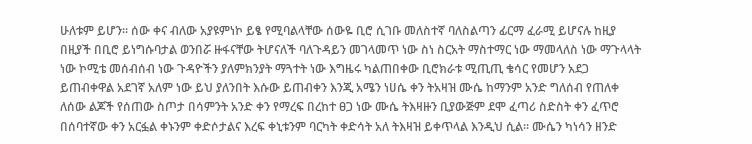ሁለቱም ይሆን። ሰው ቀና ብለው አያዩምነኮ ይፄ የሚባልላቸው ሰውዬ ቢሮ ሲገቡ መለስተኛ ባለስልጣን ፊርማ ፈራሚ ይሆናሉ ከዚያ በዚያች በቢሮ ይነግሱባታል ወንበሯ ዙፋናቸው ትሆናለች ባለጉዳይን መገላመጥ ነው ስነ ስርአት ማስተማር ነው ማመላለስ ነው ማጉላላት ነው ኮሚቴ መሰብሰብ ነው ጉዳዮችን ያለምክንያት ማጓተት ነው እግዜሩ ካልጠበቀው ቢሮክራቱ ሚጢጢ ቄሳር የመሆን አደጋ ይጠብቀዋል አደገኛ አለም ነው ይህ ያለንበት እሱው ይጠብቀን እንጂ አሜን ነሀሴ ቀን ትአዛዝ ሙሴ ከማንም አንድ ግለሰብ የጠለቀ ለሰው ልጆች የሰጠው ስጦታ በሳምንት አንድ ቀን የማረፍ በረከተ ፀጋ ነው ሙሴ ትእዛዙን ቢያውጅም ደሞ ፈጣሪ ስድስት ቀን ፈጥሮ በሰባተኛው ቀን አርፏል ቀኑንም ቀድሶታልና እረፍ ቀኒቱንም ባርካት ቀድሳት አለ ትእዛዝ ይቀጥላል እንዲህ ሲል። ሙሴን ካነሳን ዘንድ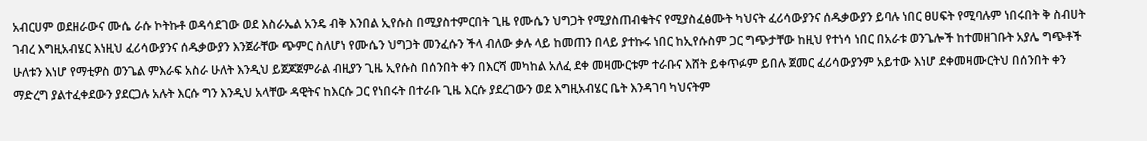አብርሀም ወደዘራውና ሙሴ ራሱ ኮትኩቶ ወዳሳደገው ወደ እስራኤል አንዴ ብቅ እንበል ኢየሱስ በሚያስተምርበት ጊዜ የሙሴን ህግጋት የሚያስጠብቁትና የሚያስፈፅሙት ካህናት ፈሪሳውያንና ሰዱቃውያን ይባሉ ነበር ፀሀፍት የሚባሉም ነበሩበት ቅ ስብሀት ገብረ እግዚአብሄር እነዚህ ፈሪሳውያንና ሰዱቃውያን እንጀራቸው ጭምር ስለሆነ የሙሴን ህግጋት መንፈሱን ችላ ብለው ቃሉ ላይ ከመጠን በላይ ያተኩሩ ነበር ከኢየሱስም ጋር ግጭታቸው ከዚህ የተነሳ ነበር በአራቱ ወንጌሎች ከተመዘገቡት አያሌ ግጭቶች ሁለቱን እነሆ የማቲዎስ ወንጌል ምእራፍ አስራ ሁለት እንዲህ ይጀጆጀምራል ብዚያን ጊዜ ኢየሱስ በሰንበት ቀን በእርሻ መካከል አለፈ ደቀ መዛሙርቱም ተራቡና እሸት ይቀጥፉም ይበሉ ጀመር ፈሪሳውያንም አይተው እነሆ ደቀመዛሙርትህ በሰንበት ቀን ማድረግ ያልተፈቀደውን ያደርጋሉ አሉት እርሱ ግን እንዲህ አላቸው ዳዊትና ከእርሱ ጋር የነበሩት በተራቡ ጊዜ እርሱ ያደረገውን ወደ እግዚአብሄር ቤት እንዳገባ ካህናትም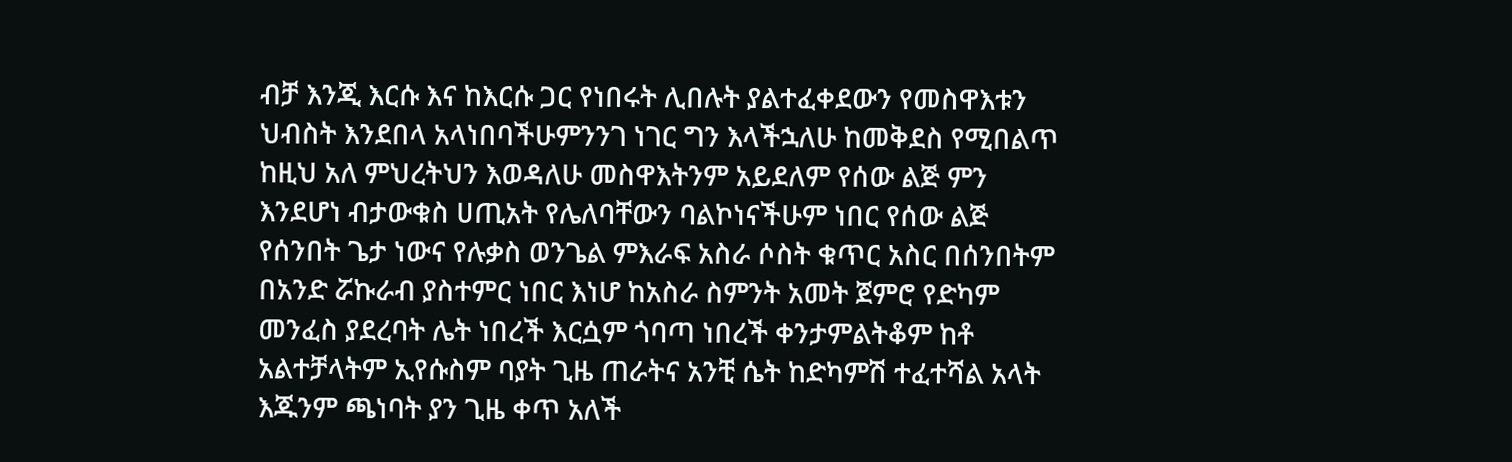ብቻ እንጂ እርሱ እና ከእርሱ ጋር የነበሩት ሊበሉት ያልተፈቀደውን የመስዋእቱን ህብስት እንደበላ አላነበባችሁምንንገ ነገር ግን እላችኋለሁ ከመቅደስ የሚበልጥ ከዚህ አለ ምህረትህን እወዳለሁ መስዋእትንም አይደለም የሰው ልጅ ምን እንደሆነ ብታውቁስ ሀጢአት የሌለባቸውን ባልኮነናችሁም ነበር የሰው ልጅ የሰንበት ጌታ ነውና የሉቃስ ወንጌል ምእራፍ አስራ ሶስት ቁጥር አስር በሰንበትም በአንድ ሯኩራብ ያስተምር ነበር እነሆ ከአስራ ስምንት አመት ጀምሮ የድካም መንፈስ ያደረባት ሌት ነበረች እርሷም ጎባጣ ነበረች ቀንታምልትቆም ከቶ አልተቻላትም ኢየሱስም ባያት ጊዜ ጠራትና አንቺ ሴት ከድካምሽ ተፈተሻል አላት እጁንም ጫነባት ያን ጊዜ ቀጥ አለች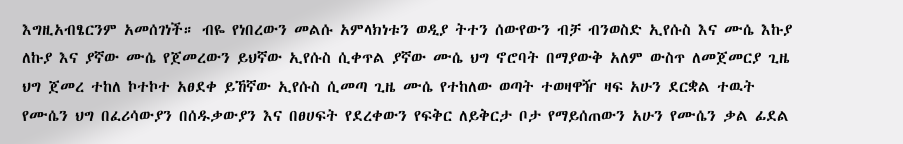እግዚአብፄርንም አመሰገነች። ብዬ የነበረውን መልሱ አምላክነቱን ወዲያ ትተን ሰውየውን ብቻ ብንወስድ ኢየሱስ እና ሙሴ እኩያ ለኩያ እና ያኛው ሙሴ የጀመረውን ይህኛው ኢየሱስ ሲቀጥል ያኛው ሙሴ ህግ ኖሮባት በማያውቅ አለም ውስጥ ለመጀመርያ ጊዜ ህግ ጀመረ ተከለ ኮተኮተ አፀደቀ ይኸኛው ኢየሱስ ሲመጣ ጊዜ ሙሴ የተከለው ወጣት ተወዛዋዥ ዛፍ አሁን ደርቋል ተዉት የሙሴን ህግ በፈሪሳውያን በሰዱቃውያን እና በፀሀፍት የደረቀውን የፍቅር ለይቅርታ ቦታ የማይሰጠውን አሁን የሙሴን ቃል ፊደል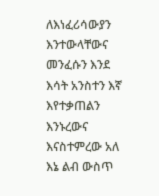ለእነፈሪሳውያን እንተውላቸውና መንፈሱን እንደ እሳት አንስተን እኛ እየተቃጠልን እንኑረውና እናስተምረው አለ እኔ ልብ ውስጥ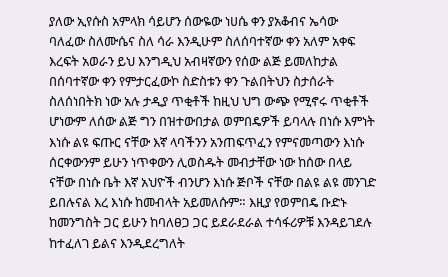ያለው ኢየሱስ አምላክ ሳይሆን ሰውዬው ነሀሴ ቀን ያአቆብና ኤሳው ባለፈው ስለሙሴና ስለ ሳራ እንዲሁም ስለሰባተኛው ቀን አለም አቀፍ እረፍት አወራን ይህ እንግዲህ አብዛኛውን የሰው ልጅ ይመለከታል በሰባተኛው ቀን የምታርፈውኮ ስድስቱን ቀን ጉልበትህን ስታሰራት ስለሰነበትክ ነው አሉ ታዲያ ጥቂቶች ከዚህ ህግ ውጭ የሚኖሩ ጥቂቶች ሆነውም ለሰው ልጅ ግን በዝተውበታል ወምበዴዎች ይባላሉ በነሱ እምነት እነሱ ልዩ ፍጡር ናቸው እኛ ላባችንን አንጠፍጥፈን የምናመጣውን እነሱ ሰርቀውንም ይሁን ነጥቀውን ሊወስዱት መብታቸው ነው ከሰው በላይ ናቸው በነሱ ቤት እኛ አህዮች ብንሆን እነሱ ጅቦች ናቸው በልዩ ልዩ መንገድ ይበሉናል እረ እነሱ ከመብላት አይመለሱም። እዚያ የወምበዴ ቡድኑ ከመንግስት ጋር ይሁን ከባለፀጋ ጋር ይደራደራል ተሳፋሪዎቹ እንዳይገደሉ ከተፈለገ ይልና እንዲደረግለት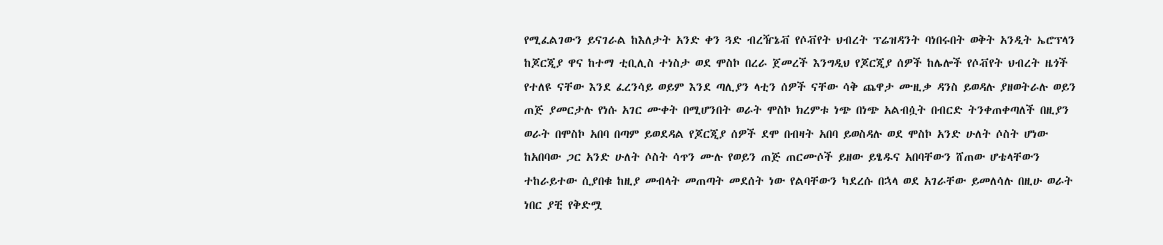የሚፈልገውን ይናገራል ከእለታት አንድ ቀን ጓድ ብረዥኔቭ የሶቭየት ህብረት ፕሬዝዳንት ባነበሩበት ወቅት አንዲት ኤሮፕላን ከጆርጂያ ዋና ከተማ ቲቢሊስ ተነስታ ወደ ሞስኮ በረራ ጀመረች እንግዲህ የጆርጂያ ሰዎች ከሌሎች የሶቭየት ህብረት ዜጎች የተለዩ ናቸው እንደ ፈረንሳይ ወይም እንደ ጣሊያን ላቲን ሰዎች ናቸው ሳቅ ጨዋታ ሙዚቃ ዳንስ ይወዳሉ ያዘወትራሉ ወይን ጠጅ ያመርታሉ የነሱ አገር ሙቀት በሚሆንበት ወራት ሞስኮ ክረምቱ ነጭ በነጭ አልብሷት በብርድ ትንቀጠቀጣለች በዚያን ወራት በሞስኮ አበባ በጣም ይወደዳል የጆርጂያ ሰዎች ደሞ በብዛት አበባ ይወስዳሉ ወደ ሞስኮ አንድ ሁለት ሶስት ሆነው ከአበባው ጋር አንድ ሁለት ሶስት ሳጥን ሙሉ የወይን ጠጅ ጠርሙሶች ይዘው ይፄዱና አበባቸውን ሸጠው ሆቴላቸውን ተከራይተው ሲያበቁ ከዚያ መብላት መጠጣት መደሰት ነው የልባቸውን ካደረሱ በኋላ ወደ አገራቸው ይመለሳሉ በዚሁ ወራት ነበር ያቺ የቅድሟ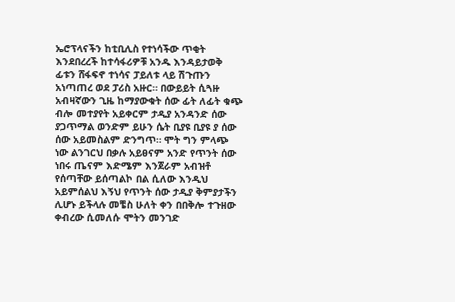ኤሮፕላናችን ከቲቢሊስ የተነሳችው ጥቂት እንደበረረች ከተሳፋሪዎቹ አንዱ እንዳይታወቅ ፊቱን ሸፋፍኖ ተነሳና ፓይለቱ ላይ ሽጉጡን አነጣጠረ ወደ ፓሪስ አዙር። በውይይት ሲጓዙ አብዛኛውን ጊዜ ከማያውቁት ሰው ፊት ለፊት ቁጭ ብሎ መተያየት አይቀርም ታዲያ አንዳንድ ሰው ያጋጥማል ወንድም ይሁን ሴት ቢያዩ ቢያዩ ያ ሰው ሰው አይመስልም ድንግጥ። ሞት ግን ምላጭ ነው ልንገርህ በቃሉ አይፀናም አንድ የጥንት ሰው ነበሩ ጤናም እድሜም እንጀራም አብዝቶ የሰጣቸው ይሰጣልኮ በል ሲለው እንዲህ አይምሰልህ እኝህ የጥንት ሰው ታዲያ ቅምያታችን ሊሆኑ ይችላሉ መቼስ ሁለት ቀን በበቅሎ ተጉዘው ቀብረው ሲመለሱ ሞትን መንገድ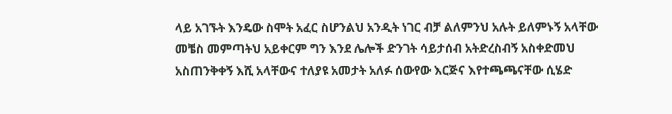ላይ አገኙት እንዴው ስሞት አፈር ስሆንልህ አንዲት ነገር ብቻ ልለምንህ አሉት ይለምኑኝ አላቸው መቼስ መምጣትህ አይቀርም ግን እንደ ሌሎች ድንገት ሳይታሰብ አትድረስብኝ አስቀድመህ አስጠንቅቀኝ እሺ አላቸውና ተለያዩ አመታት አለፉ ሰውየው እርጅና እየተጫጫናቸው ሲሄድ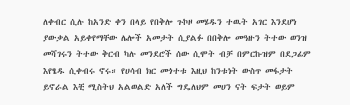ለቀብር ሲሉ ከአንድ ቀን በላይ የበቅሎ ጉኮዞ መሄዱን ተዉት አገር እንደሆነ ያውቃል አይቀየማቸው ሌሎች አመታት ሲያልፉ በበቅሎ መዓዙን ትተው ወንዝ መሻገሩን ትተው ቅርብ ካሉ መንደሮች ሰው ሲሞት ብቻ በምርኩዝም በደጋፊም እየፄዱ ሲቀብሩ ኖሩ። የሀሳብ ክር መጎተቱ እዚህ ከንቱነት ውስጥ መፋታት ይኖራል እቺ ሚስትህ አልወልድ አለች ግዴለህም መሀን ናት ፍታት ወይም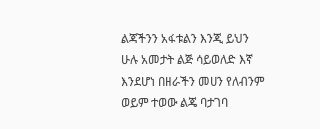ልጃችንን አፋቱልን እንጂ ይህን ሁሉ አመታት ልጅ ሳይወለድ እኛ እንደሆነ በዘራችን መሀን የለብንም ወይም ተወው ልጄ ባታገባ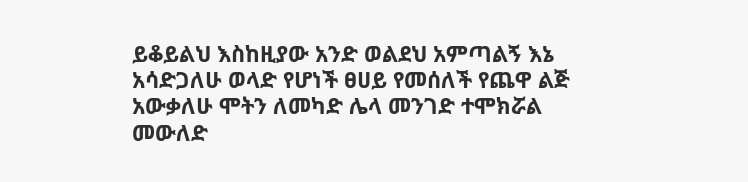ይቆይልህ እስከዚያው አንድ ወልደህ አምጣልኝ እኔ አሳድጋለሁ ወላድ የሆነች ፀሀይ የመሰለች የጨዋ ልጅ አውቃለሁ ሞትን ለመካድ ሌላ መንገድ ተሞክሯል መውለድ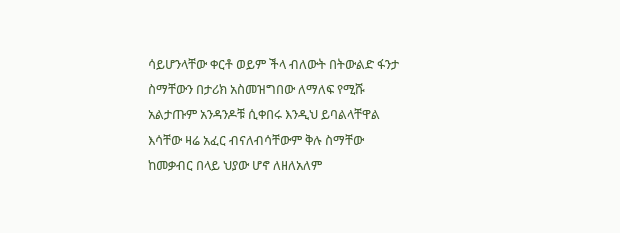ሳይሆንላቸው ቀርቶ ወይም ችላ ብለውት በትውልድ ፋንታ ስማቸውን በታሪክ አስመዝግበው ለማለፍ የሚሹ አልታጡም አንዳንዶቹ ሲቀበሩ እንዲህ ይባልላቸዋል እሳቸው ዛሬ አፈር ብናለብሳቸውም ቅሉ ስማቸው ከመቃብር በላይ ህያው ሆኖ ለዘለአለም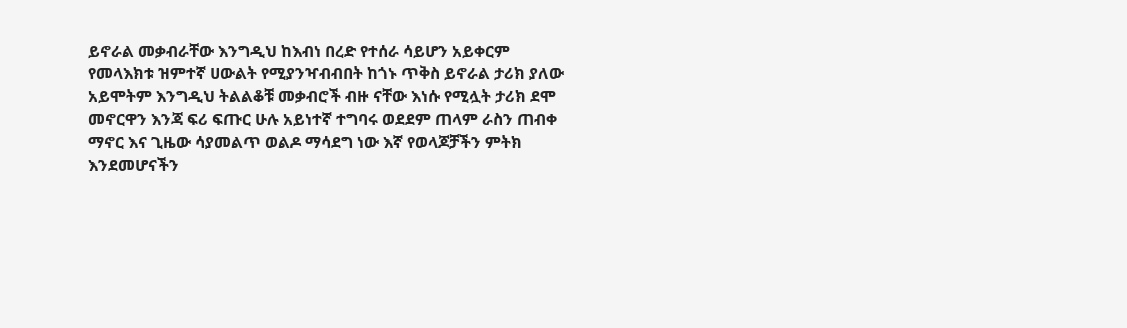ይኖራል መቃብራቸው እንግዲህ ከእብነ በረድ የተሰራ ሳይሆን አይቀርም የመላእክቱ ዝምተኛ ሀውልት የሚያንዣብብበት ከጎኑ ጥቅስ ይኖራል ታሪክ ያለው አይሞትም እንግዲህ ትልልቆቹ መቃብሮች ብዙ ናቸው እነሱ የሚሏት ታሪክ ደሞ መኖርዋን እንጃ ፍሪ ፍጡር ሁሉ አይነተኛ ተግባሩ ወደደም ጠላም ራስን ጠብቀ ማኖር እና ጊዜው ሳያመልጥ ወልዶ ማሳደግ ነው እኛ የወላጆቻችን ምትክ እንደመሆናችን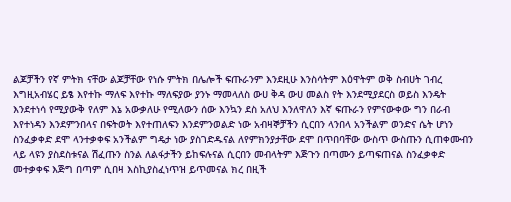ልጆቻችን የኛ ምትክ ናቸው ልጆቻቸው የነሱ ምትክ በሌሎች ፍጡራንም እንደዚሁ እንስሳትም እዕዋትም ወቅ ስብሀት ገብረ እግዚአብሄር ይፄ እየተኩ ማለፍ እየተኩ ማለፍያው ያንኑ ማመላለስ ውሀ ቅዳ ውሀ መልስ የት እንደሚያደርስ ወይስ እንዴት እንደተነሳ የሚያውቅ የለም እኔ አውቃለሁ የሚለውን ሰው እንኳን ደስ አለህ እንለዋለን እኛ ፍጡራን የምናውቀው ግን በራብ እየተነዳን እንደምንበላና በፍትወት እየተጠለፍን እንደምንወልድ ነው አብዛኞቻችን ሲርበን ላንበላ አንችልም ወንድና ሴት ሆነን ስንፈቃቀድ ደሞ ላንተቃቀፍ አንችልም ግዴታ ነው ያስገድዱናል ለየምክንያታቸው ደሞ በጥበባቸው ውስጥ ውስጡን ሲጠቀሙብን ላይ ላዩን ያስደስቱናል ሽፈጡን ስንል ለልፋታችን ይከፍሉናል ሲርበን መብላትም እጅጉን በጣሙን ይጣፍጠናል ስንፈቃቀድ መተቃቀፍ እጅግ በጣም ሲበዛ እስኪያስፈነጥዝ ይጥመናል ክረ በዚች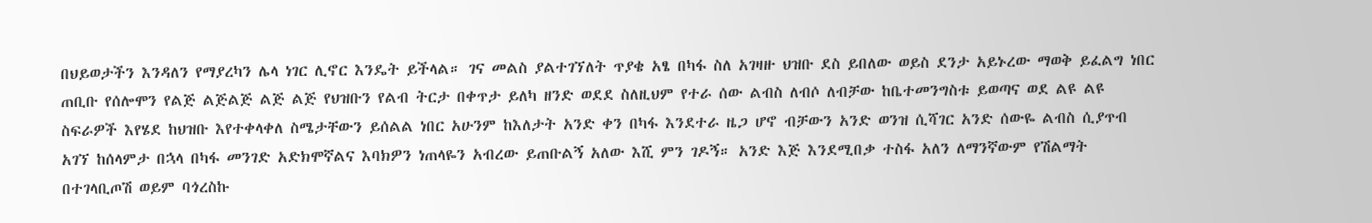በህይወታችን እንዳለን የማያረካን ሌላ ነገር ሊኖር እንዴት ይችላል። ገና መልስ ያልተገኘለት ጥያቄ አፄ በካፋ ስለ አገዛዙ ህዝቡ ደስ ይበለው ወይስ ደንታ አይኑረው ማወቅ ይፈልግ ነበር ጠቢቡ የሰሎሞን የልጅ ልጅልጅ ልጅ ልጅ የህዝቡን የልብ ትርታ በቀጥታ ይለካ ዘንድ ወደደ ስለዚህም የተራ ሰው ልብስ ለብሶ ለብቻው ከቤተመንግስቱ ይወጣና ወደ ልዩ ልዩ ስፍራዎች እየሄደ ከህዝቡ እየተቀላቀለ ስሜታቸውን ይሰልል ነበር አሁንም ከእለታት አንድ ቀን በካፋ እንደተራ ዜጋ ሆኖ ብቻውን አንድ ወንዝ ሲሻገር አንድ ሰውዬ ልብስ ሲያጥብ አገኘ ከሰላምታ በኋላ በካፋ መንገድ አድክሞኛልና እባክዎን ነጠላዬን አብረው ይጠቡልኝ አለው እሺ ምን ገዶኝ። አንድ እጅ እንደሚበቃ ተስፋ አለን ለማንኛውም የሽልማት በተገላቢጦሽ ወይም ባጎረስኩ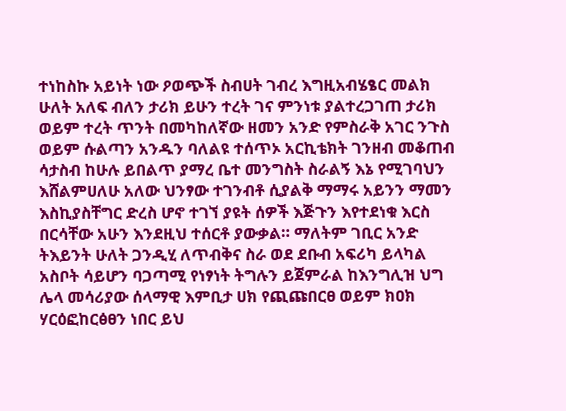ተነከስኩ አይነት ነው ዖወጭች ስብሀት ገብረ እግዚአብሄፄር መልክ ሁለት አለፍ ብለን ታሪክ ይሁን ተረት ገና ምንነቱ ያልተረጋገጠ ታሪክ ወይም ተረት ጥንት በመካከለኛው ዘመን አንድ የምስራቅ አገር ንጉስ ወይም ሱልጣን አንዱን ባለልዩ ተሰጥኦ አርኪቴክት ገንዘብ መቆጠብ ሳታስብ ከሁሉ ይበልጥ ያማረ ቤተ መንግስት ስራልኝ እኔ የሚገባህን እሸልምሀለሁ አለው ህንፃው ተገንብቶ ሲያልቅ ማማሩ አይንን ማመን እስኪያስቸግር ድረስ ሆኖ ተገኘ ያዩት ሰዎች እጅጉን እየተደነቁ እርስ በርሳቸው አሁን እንደዚህ ተሰርቶ ያውቃል። ማለትም ገቢር አንድ ትእይንት ሁለት ጋንዲሂ ለጥብቅና ስራ ወደ ደቡብ አፍሪካ ይላካል አስቦት ሳይሆን ባጋጣሚ የነፃነት ትግሉን ይጀምራል ከእንግሊዝ ህግ ሌላ መሳሪያው ሰላማዊ እምቢታ ሀክ የጪጩበርፀ ወይም ክዐክ ሃርዕፎከርፅፀን ነበር ይህ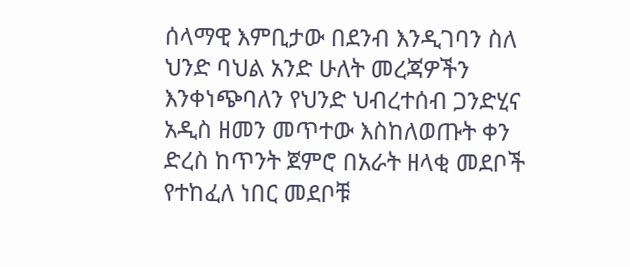ሰላማዊ እምቢታው በደንብ እንዲገባን ስለ ህንድ ባህል አንድ ሁለት መረጃዎችን እንቀነጭባለን የህንድ ህብረተሰብ ጋንድሂና አዲስ ዘመን መጥተው እስከለወጡት ቀን ድረስ ከጥንት ጀምሮ በአራት ዘላቂ መደቦች የተከፈለ ነበር መደቦቹ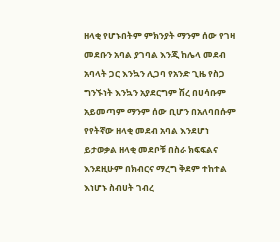ዘላቂ የሆኑበትም ምክንያት ማንም ሰው የገዛ መደቡን አባል ያገባል እንጂ ከሌላ መደብ አባላት ጋር እንኳን ሊጋባ የአንድ ጊዜ የስጋ ግንኙነት እንኳን አያደርግም ሽረ በሀሳቡም አይመጣም ማንም ሰው ቢሆን በአለባበሱም የየትኛው ዘላቂ መደብ አባል እንደሆነ ይታወቃል ዘላቂ መደቦቹ በስራ ክፍፍልና እንደዚሁም በክብርና ማረግ ቅደም ተከተል እነሆኑ ስብሀት ገብረ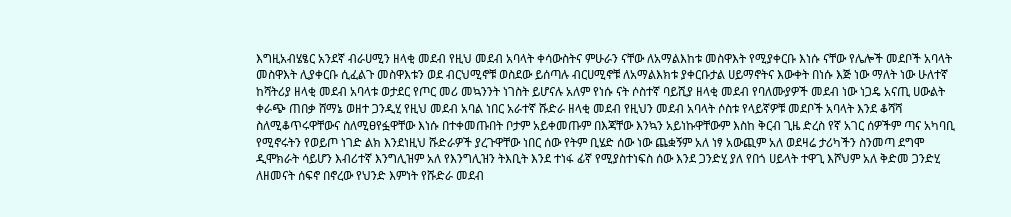እግዚአብሄፄር አንደኛ ብራሀሚን ዘላቂ መደብ የዚህ መደብ አባላት ቀሳውስትና ምሁራን ናቸው ለአማልእከቱ መስዋእት የሚያቀርቡ እነሱ ናቸው የሌሎች መደቦች አባላት መስዋእት ሊያቀርቡ ሲፈልጉ መስዋእቱን ወደ ብርህሚኖቹ ወስደው ይሰጣሉ ብርሀሚኖቹ ለአማልእክቱ ያቀርቡታል ሀይማኖትና እውቀት በነሱ እጅ ነው ማለት ነው ሁለተኛ ከሻትሪያ ዘላቂ መደብ አባላቱ ወታደር የጦር መሪ መኳንንት ነገስት ይሆናሉ አለም የነሱ ናት ሶስተኛ ባይሺያ ዘላቂ መደብ የባለሙያዎች መደብ ነው ነጋዴ አናጢ ሀውልት ቀራጭ ጠበቃ ሸማኔ ወዘተ ጋንዲሂ የዚህ መደብ አባል ነበር አራተኛ ሹድራ ዘላቂ መደብ የዚህን መደብ አባላት ሶስቱ የላይኛዎቹ መደቦች አባላት እንደ ቆሻሻ ስለሚቆጥሩዋቸውና ስለሚፀየፏዋቸው እነሱ በተቀመጡበት ቦታም አይቀመጡም በእጃቸው እንኳን አይነኩዋቸውም እስከ ቅርብ ጊዜ ድረስ የኛ አገር ሰዎችም ጣና አካባቢ የሚኖሩትን የወይጦ ነገድ ልክ እንደነዚህ ሹድራዎች ያረጉዋቸው ነበር ሰው የትም ቢሄድ ሰው ነው ጨቋኝም አለ ነፃ አውጪም አለ ወደዛሬ ታሪካችን ስንመጣ ደግሞ ዲሞክራት ሳይሆን እብሪተኛ እንግሊዝም አለ የእንግሊዝን ትእቢት እንደ ተነፋ ፊኛ የሚያስተነፍስ ሰው እንደ ጋንድሂ ያለ የበጎ ሀይላት ተዋጊ እሾህም አለ ቅድመ ጋንድሂ ለዘመናት ሰፍኖ በኖረው የህንድ እምነት የሹድራ መደብ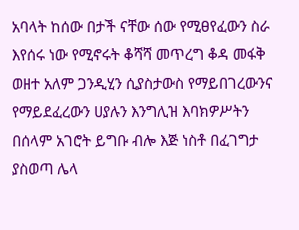አባላት ከሰው በታች ናቸው ሰው የሚፀየፈውን ስራ እየሰሩ ነው የሚኖሩት ቆሻሻ መጥረግ ቆዳ መፋቅ ወዘተ አለም ጋንዲሂን ሲያስታውስ የማይበገረውንና የማይደፈረውን ሀያሉን እንግሊዝ እባክዎሥትን በሰላም አገሮት ይግቡ ብሎ እጅ ነስቶ በፈገግታ ያስወጣ ሌላ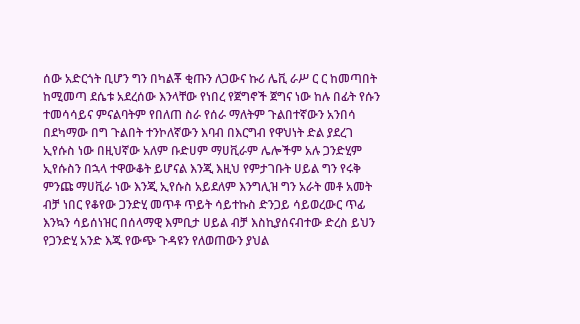ሰው አድርጎት ቢሆን ግን በካልቾ ቂጡን ለጋውና ኩሪ ሌቪ ራሥ ር ር ከመጣበት ከሚመጣ ደሴቱ አደረሰው እንላቸው የነበረ የጀግኖች ጀግና ነው ከሉ በፊት የሱን ተመሳሳይና ምናልባትም የበለጠ ስራ የሰራ ማለትም ጉልበተኛውን አንበሳ በደካማው በግ ጉልበት ተንኮለኛውን እባብ በእርግብ የዋህነት ድል ያደረገ ኢየሱስ ነው በዚህኛው አለም ቡድሀም ማሀቪራም ሌሎችም አሉ ጋንድሂም ኢየሱስን በኋላ ተዋውቆት ይሆናል እንጂ እዚህ የምታገቡት ሀይል ግን የሩቅ ምንጩ ማሀቪራ ነው እንጂ ኢየሱስ አይደለም እንግሊዝ ግን አራት መቶ አመት ብቻ ነበር የቆየው ጋንድሂ መጥቶ ጥይት ሳይተኩስ ድንጋይ ሳይወረውር ጥፊ እንኳን ሳይሰነዝር በሰላማዊ እምቢታ ሀይል ብቻ እስኪያሰናብተው ድረስ ይህን የጋንድሂ አንድ እጁ የውጭ ጉዳዩን የለወጠውን ያህል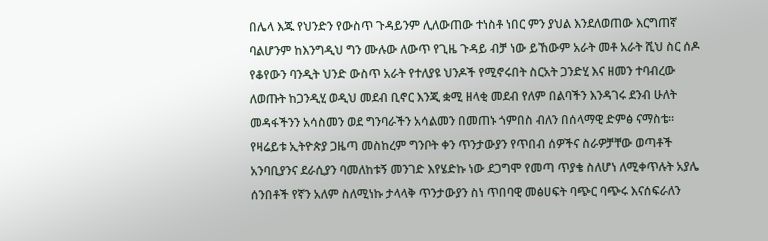በሌላ እጁ የህንድን የውስጥ ጉዳይንም ሊለውጠው ተነስቶ ነበር ምን ያህል እንደለወጠው እርግጠኛ ባልሆንም ከእንግዲህ ግን ሙሉው ለውጥ የጊዜ ጉዳይ ብቻ ነው ይኸውም አራት መቶ አራት ሺህ ስር ሰዶ የቆየውን ባንዲት ህንድ ውስጥ አራት የተለያዩ ህንዶች የሚኖሩበት ስርአት ጋንድሂ እና ዘመን ተባብረው ለወጡት ከጋንዲሂ ወዲህ መደብ ቢኖር እንጂ ቋሚ ዘላቂ መደብ የለም በልባችን እንዳገሩ ደንብ ሁለት መዳፋችንን አሳስመን ወደ ግንባራችን አሳልመን በመጠኑ ጎምበስ ብለን በሰላማዊ ድምፅ ናማስቴ። የዛሬይቱ ኢትዮጵያ ጋዜጣ መስከረም ግንቦት ቀን ጥንታውያን የጥበብ ሰዎችና ስራዎቻቸው ወጣቶች አንባቢያንና ደራሲያን ባመለከቱኝ መንገድ እየሄድኩ ነው ደጋግሞ የመጣ ጥያቄ ስለሆነ ለሚቀጥሉት አያሌ ሰንበቶች የኛን አለም ስለሚነኩ ታላላቅ ጥንታውያን ስነ ጥበባዊ መፅሀፍት ባጭር ባጭሩ እናሰፍራለን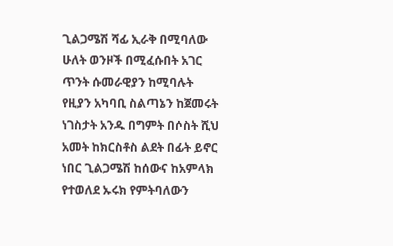ጊልጋሜሽ ሻፊ ኢራቅ በሚባለው ሁለት ወንዞች በሚፈሱበት አገር ጥንት ሱመራዊያን ከሚባሉት የዚያን አካባቢ ስልጣኔን ከጀመሩት ነገስታት አንዱ በግምት በሶስት ሺህ አመት ከክርስቶስ ልደት በፊት ይኖር ነበር ጊልጋሜሽ ከሰውና ከአምላክ የተወለደ ኡሩክ የምትባለውን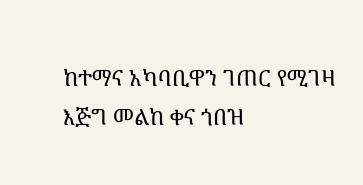ከተማና አካባቢዋን ገጠር የሚገዛ እጅግ መልከ ቀና ጎበዝ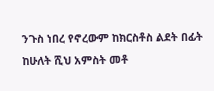ንጉስ ነበረ የኖረውም ከክርስቶስ ልደት በፊት ከሁለት ሺህ አምስት መቶ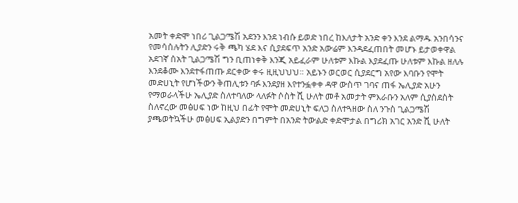አመት ቀድሞ ነበሪ ጊልጋሜሽ አደንን እንደ ነብሱ ይወድ ነበረ ከእለታት አንድ ቀን እንደ ልማዱ አንበሳንና የመሳሰሉትን ሊያድን ሩቅ ጫካ ሄደ እና ሲያደፍጥ አንድ አውሬም እንዳደፈጠበት መሆኑ ይታወቀዋል አደገኛ ሰአት ጊልጋሜሽ ግን ቢጠነቀቅ እንጂ አይፈራም ሁለቱም እኩል እያደፈጡ ሁለቱም እኩል ዘለሉ እንደቆሙ እንደተፋጠጡ ደርቀው ቀሩ ዚዚህህህ። አይኑን ወርወር ሲያደርግ አየው እባቡን የሞት መድሀኒት የሆነችውን ቅጠሊቱን ባፉ እንደያዘ እየተንፏቀቀ ዳዋ ውስጥ ገባና ጠፋ ኤሊያድ አሁን የማወራላችሁ ኤሊያድ ስለተባለው ላለፉት ሶስት ሺ ሁለት መቶ አመታት ምእራቡን አለም ሲያስደስት ስለኖረው መፅሀፍ ነው ከዚህ በፊት የሞት መድሀኒት ፍለጋ ስለተጓዘው ስለ ንጉስ ጊልጋሜሽ ያጫወትኳችሁ መፅሀፍ ኢልያድን በግምት በአንድ ትውልድ ቀድሞታል በግሪክ አገር አንድ ሺ ሁለት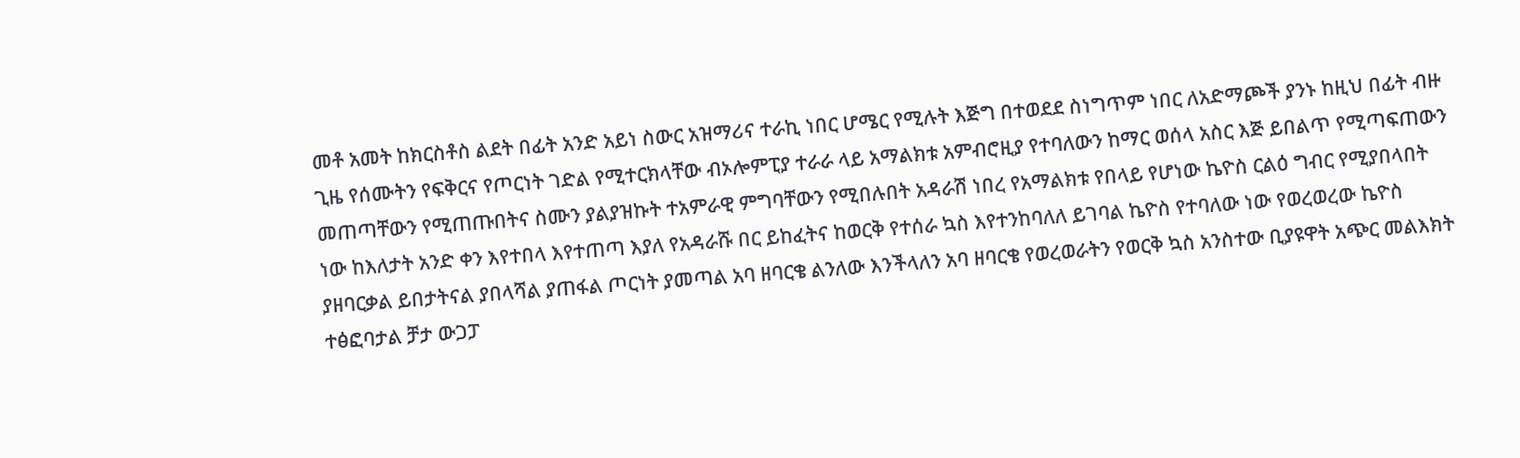መቶ አመት ከክርስቶስ ልደት በፊት አንድ አይነ ስውር አዝማሪና ተራኪ ነበር ሆሜር የሚሉት እጅግ በተወደደ ስነግጥም ነበር ለአድማጮች ያንኑ ከዚህ በፊት ብዙ ጊዜ የሰሙትን የፍቅርና የጦርነት ገድል የሚተርክላቸው ብኦሎምፒያ ተራራ ላይ አማልክቱ አምብሮዚያ የተባለውን ከማር ወሰላ አስር እጅ ይበልጥ የሚጣፍጠውን መጠጣቸውን የሚጠጡበትና ስሙን ያልያዝኩት ተአምራዊ ምግባቸውን የሚበሉበት አዳራሽ ነበረ የአማልክቱ የበላይ የሆነው ኬዮስ ርልዕ ግብር የሚያበላበት ነው ከእለታት አንድ ቀን እየተበላ እየተጠጣ እያለ የአዳራሹ በር ይከፈትና ከወርቅ የተሰራ ኳስ እየተንከባለለ ይገባል ኬዮስ የተባለው ነው የወረወረው ኬዮስ ያዘባርቃል ይበታትናል ያበላሻል ያጠፋል ጦርነት ያመጣል አባ ዘባርቄ ልንለው እንችላለን አባ ዘባርቄ የወረወራትን የወርቅ ኳስ አንስተው ቢያዩዋት አጭር መልእክት ተፅፎባታል ቻታ ውጋፓ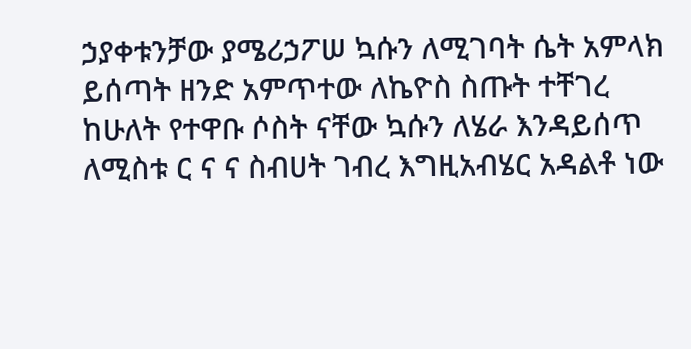ኃያቀቱንቻው ያሜሪኃፖሠ ኳሱን ለሚገባት ሴት አምላክ ይሰጣት ዘንድ አምጥተው ለኬዮስ ስጡት ተቸገረ ከሁለት የተዋቡ ሶስት ናቸው ኳሱን ለሄራ እንዳይሰጥ ለሚስቱ ር ና ና ስብሀት ገብረ እግዚአብሄር አዳልቶ ነው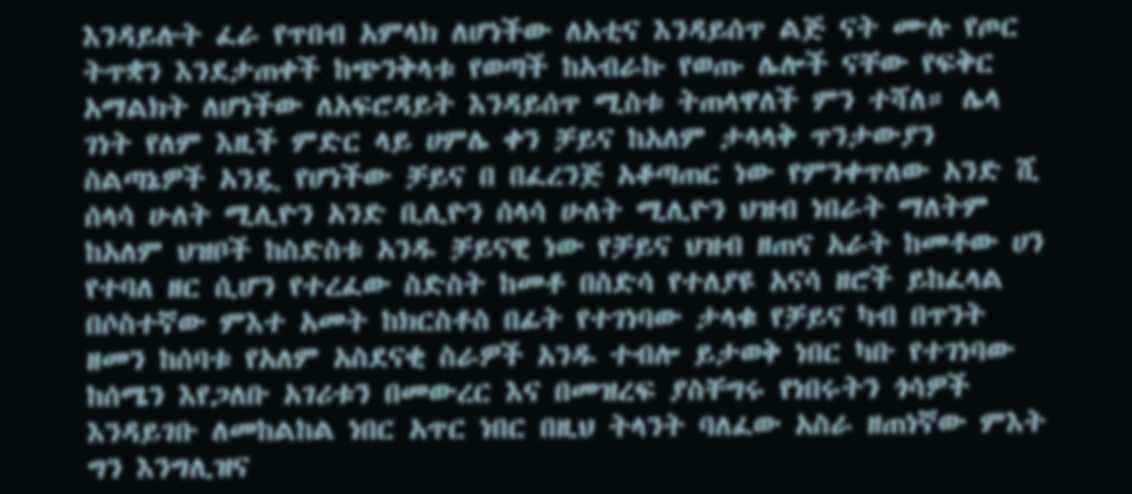እንዳይሉት ፈራ የጥበብ አምላክ ለሆነችው ለአቲና እንዳይሰጥ ልጅ ናት ሙሉ የጦር ትጥቋን እንደታጠቀች ከጭንቅላቱ የወጣች ከአብራኩ የወጡ ሌሎች ናቸው የፍቅር አማልክት ለሆነችው ለአፍሮዳይት እንዳይሰጥ ሚስቱ ትጠላዋለች ምን ተሻለ። ሌላ ገነት የለም እዚች ምድር ላይ ሀምሌ ቀን ቻይና ከአለም ታላላቅ ጥንታውያን ስልጣኔዎች አንዷ የሆነችው ቻይና በ በፈረንጅ አቆጣጠር ነው የምንቀጥለው አንድ ሺ ሰላሳ ሁለት ሚሊዮን አንድ ቢሊዮን ሰላሳ ሁለት ሚሊዮን ህዝብ ነበራት ማለትም ከአለም ህዝቦች ከስድስቱ አንዱ ቻይናዊ ነው የቻይና ህዝብ ዘጠና አራት ከመቶው ሀን የተባለ ዘር ሲሆን የተረፈው ስድስት ከመቶ በስድሳ የተለያዩ አናሳ ዘሮች ይከፈላል በሶስተኛው ምእተ አመት ከክርስቶስ በፊት የተገነባው ታላቁ የቻይና ካብ በጥንት ዘመን ከሰባቱ የአለም አስደናቂ ስራዎች አንዱ ተብሎ ይታወቅ ነበር ካቡ የተገነባው ከሰሜን እየጋለቡ አገሪቱን በመውረር እና በመዝረፍ ያስቸግሩ የነበሩትን ጎሳዎች እንዳይገቡ ለመከልከል ነበር አጥር ነበር በዚህ ትላንት ባለፈው አስራ ዘጠነኛው ምእት ግን እንግሊዝና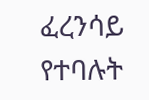ፈረንሳይ የተባሉት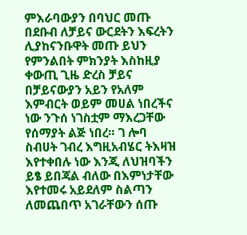ምእራባውያን በባህር መጡ በደቡብ ለቻይና ውርደትን እፍረትን ሊያከናንቡዋት መጡ ይህን የምንልበት ምክንያት እስከዚያ ቀውጢ ጊዜ ድረስ ቻይና በቻይናውያን አይን የአለም እምብርት ወይም መሀል ነበረችና ነው ንጉሰ ነገስቷም ማእረጋቸው የሰማያት ልጅ ነበረ። ገ ሎባ ስብሀት ገብረ እግዚአብሄር ትእዛዝ እየተቀበሉ ነው እንጂ ለህዝባችን ይፄ ይበጃል ብለው በእምነታቸው እየተመሩ አይደለም ስልጣን ለመጨበጥ አገራቸውን ሰጡ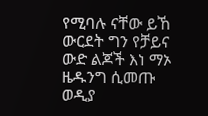የሚባሉ ናቸው ይኸ ውርደት ግን የቻይና ውድ ልጆች እነ ማኦ ዜዱንግ ሲመጡ ወዲያ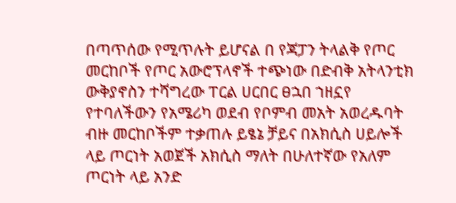በጣጥሰው የሚጥሉት ይሆናል በ የጃፓን ትላልቅ የጦር መርከቦች የጦር አውሮፕላኖች ተጭነው በድብቅ አትላንቲክ ውቅያኖስን ተሻግረው ፐርል ሀርበር ፀኋበ ኀዘኗየ የተባለችውን የአሜሪካ ወደብ የቦምብ መአት አወረዱባት ብዙ መርከቦችም ተቃጠሉ ይፄኔ ቻይና በአክሲስ ሀይሎች ላይ ጦርነት አወጀች አክሲስ ማለት በሁለተኛው የአለም ጦርነት ላይ አንድ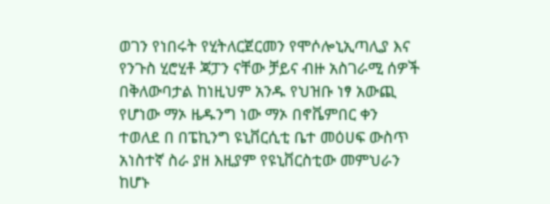ወገን የነበሩት የሂትለርጀርመን የሞሶሎኒኢጣሊያ እና የንጉስ ሂሮሂቶ ጃፓን ናቸው ቻይና ብዙ አስገራሚ ሰዎች በቅለውባታል ከነዚህም አንዱ የህዝቡ ነፃ አውጪ የሆነው ማኦ ዜዱንግ ነው ማኦ በኖቬምበር ቀን ተወለደ በ በፔኪንግ ዩኒቨርሲቲ ቤተ መዕሀፍ ውስጥ አነስተኛ ስራ ያዘ እዚያም የዩኒቨርስቲው መምህራን ከሆኑ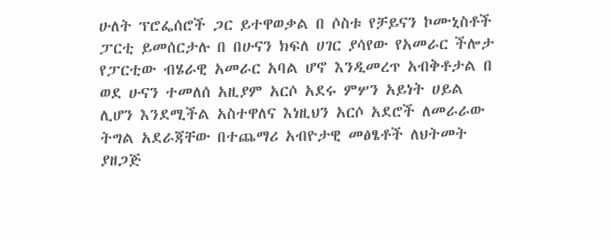ሁለት ፕሮፌሰሮች ጋር ይተዋወቃል በ ሶስቱ የቻይናን ኮሙኒስቶች ፓርቲ ይመሰርታሉ በ በሁናን ክፍለ ሀገር ያሳየው የአመራር ችሎታ የፓርቲው ብሄራዊ አመራር አባል ሆኖ እንዲመረጥ አብቅቶታል በ ወደ ሁናን ተመለሰ አዚያም አርሶ አደሩ ምሦን አይነት ሀይል ሊሆን እንደሚችል አስተዋለና እነዚህን አርሶ አደሮች ለመራራው ትግል አደራጃቸው በተጨማሪ አብዮታዊ መፅፄቶች ለህትመት ያዘጋጅ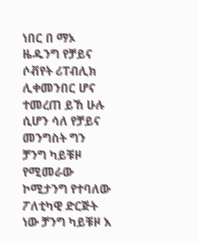ነበር በ ማኦ ዜዱንግ የቻይና ሶቭየት ሪፐብሊክ ሊቀመንበር ሆና ተመረጠ ይኸ ሁሉ ሲሆን ሳለ የቻይና መንግስት ግን ቻንግ ካይቹዞ የሚመራው ኮሚታንግ የተባለው ፖለቲካዊ ድርጅት ነው ቻንግ ካይቹዞ እ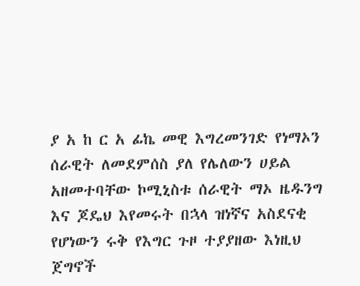ያ አ ከ ር አ ፊኬ መዊ እግረመንገድ የነማኦን ሰራዊት ለመደምሰስ ያለ የሌለውን ሀይል አዘመተባቸው ኮሚኒስቱ ሰራዊት ማኦ ዜዱንግ እና ጆዴህ እየመሩት በኋላ ዝነኛና አስደናቂ የሆነውን ሩቅ የእግር ጉዞ ተያያዘው እነዚህ ጀግኖች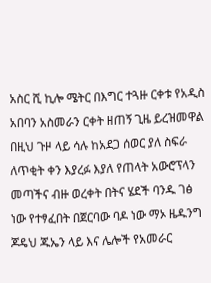አስር ሺ ኪሎ ሜትር በእግር ተጓዙ ርቀቱ የአዲስ አበባን አስመራን ርቀት ዘጠኝ ጊዜ ይረዝመዋል በዚህ ጉዞ ላይ ሳሉ ከአደጋ ሰወር ያለ ስፍራ ለጥቂት ቀን እያረፉ እያለ የጠላት አውሮፕላን መጣችና ብዙ ወረቀት በትና ሄደች ባንዱ ገፅ ነው የተፃፈበት በጀርባው ባዶ ነው ማኦ ዜዱንግ ጆዴህ ጁኤን ላይ እና ሌሎች የአመራር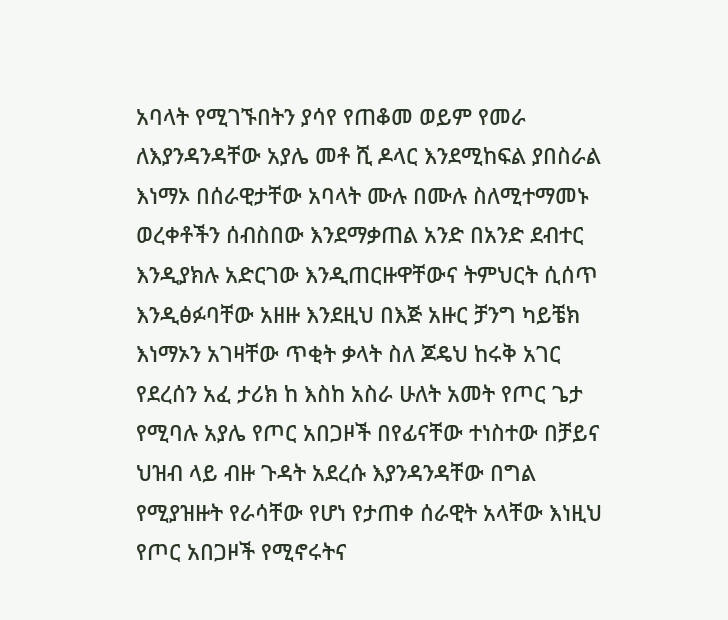አባላት የሚገኙበትን ያሳየ የጠቆመ ወይም የመራ ለእያንዳንዳቸው አያሌ መቶ ሺ ዶላር እንደሚከፍል ያበስራል እነማኦ በሰራዊታቸው አባላት ሙሉ በሙሉ ስለሚተማመኑ ወረቀቶችን ሰብስበው እንደማቃጠል አንድ በአንድ ደብተር እንዲያክሉ አድርገው እንዲጠርዙዋቸውና ትምህርት ሲሰጥ እንዲፅፉባቸው አዘዙ እንደዚህ በእጅ አዙር ቻንግ ካይቼክ እነማኦን አገዛቸው ጥቂት ቃላት ስለ ጆዴህ ከሩቅ አገር የደረሰን አፈ ታሪክ ከ እስከ አስራ ሁለት አመት የጦር ጌታ የሚባሉ አያሌ የጦር አበጋዞች በየፊናቸው ተነስተው በቻይና ህዝብ ላይ ብዙ ጉዳት አደረሱ እያንዳንዳቸው በግል የሚያዝዙት የራሳቸው የሆነ የታጠቀ ሰራዊት አላቸው እነዚህ የጦር አበጋዞች የሚኖሩትና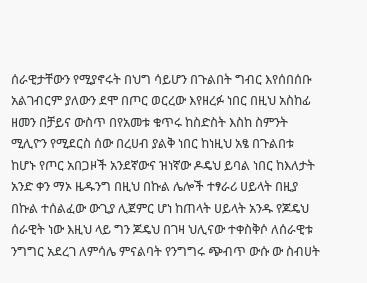ሰራዊታቸውን የሚያኖሩት በህግ ሳይሆን በጉልበት ግብር እየሰበሰቡ አልገብርም ያለውን ደሞ በጦር ወርረው እየዘረፉ ነበር በዚህ አስከፊ ዘመን በቻይና ውስጥ በየአመቱ ቁጥሩ ከስድስት እስከ ስምንት ሚሊዮን የሚደርስ ሰው በረሀብ ያልቅ ነበር ከነዚህ አፄ በጉልበቱ ከሆኑ የጦር አበጋዞች አንደኛውና ዝነኛው ዶዴህ ይባል ነበር ከእለታት አንድ ቀን ማኦ ዜዱንግ በዚህ በኩል ሌሎች ተፃራሪ ሀይላት በዚያ በኩል ተሰልፈው ውጊያ ሊጀምር ሆነ ከጠላት ሀይላት አንዱ የጆዴህ ሰራዊት ነው እዚህ ላይ ግን ጆዴህ በገዛ ህሊናው ተቀስቅሶ ለሰራዊቱ ንግግር አደረገ ለምሳሌ ምናልባት የንግግሩ ጭብጥ ውሱ ው ስብሀት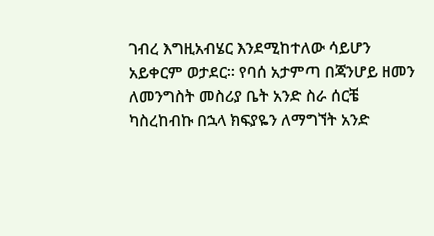ገብረ እግዚአብሄር እንደሚከተለው ሳይሆን አይቀርም ወታደር። የባሰ አታምጣ በጃንሆይ ዘመን ለመንግስት መስሪያ ቤት አንድ ስራ ሰርቼ ካስረከብኩ በኋላ ክፍያዬን ለማግኘት አንድ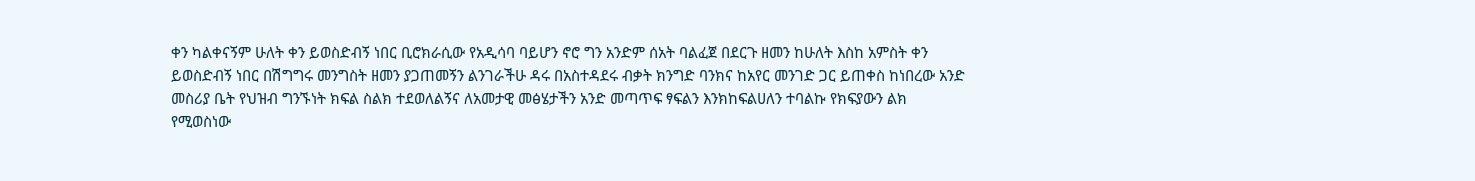ቀን ካልቀናኝም ሁለት ቀን ይወስድብኝ ነበር ቢሮክራሲው የአዲሳባ ባይሆን ኖሮ ግን አንድም ሰአት ባልፈጀ በደርጉ ዘመን ከሁለት እስከ አምስት ቀን ይወስድብኝ ነበር በሽግግሩ መንግስት ዘመን ያጋጠመኝን ልንገራችሁ ዳሩ በአስተዳደሩ ብቃት ክንግድ ባንክና ከአየር መንገድ ጋር ይጠቀስ ከነበረው አንድ መስሪያ ቤት የህዝብ ግንኙነት ክፍል ስልክ ተደወለልኝና ለአመታዊ መፅሄታችን አንድ መጣጥፍ ፃፍልን እንክከፍልሀለን ተባልኩ የክፍያውን ልክ የሚወስነው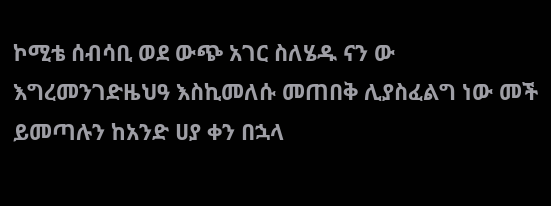ኮሚቴ ሰብሳቢ ወደ ውጭ አገር ስለሄዱ ናን ው እግረመንገድዜህዓ እስኪመለሱ መጠበቅ ሊያስፈልግ ነው መች ይመጣሉን ከአንድ ሀያ ቀን በኋላ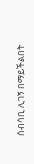ሰብሳቢ ሊገኝ በማይችልበት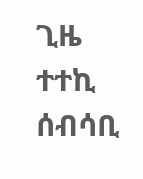ጊዜ ተተኪ ሰብሳቢ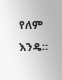የለም እንዴ።